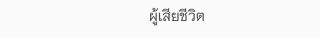ผู้เสียชีวิต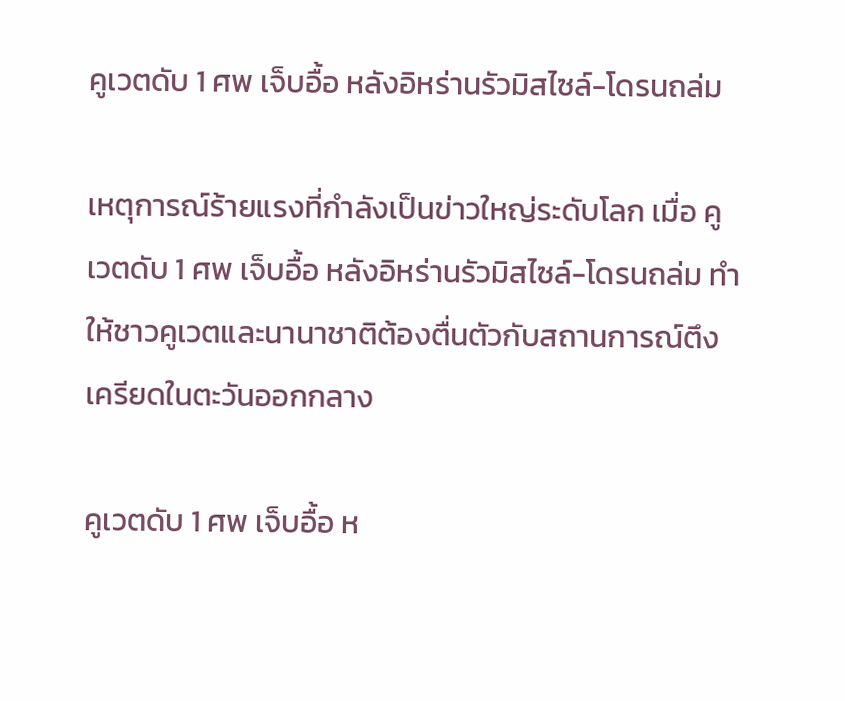คูเวตดับ 1 ศพ เจ็บอื้อ หลังอิหร่านรัวมิสไซล์-โดรนถล่ม

เหตุการณ์ร้ายแรงที่กำลังเป็นข่าวใหญ่ระดับโลก เมื่อ คูเวตดับ 1 ศพ เจ็บอื้อ หลังอิหร่านรัวมิสไซล์-โดรนถล่ม ทำให้ชาวคูเวตและนานาชาติต้องตื่นตัวกับสถานการณ์ตึงเครียดในตะวันออกกลาง

คูเวตดับ 1 ศพ เจ็บอื้อ ห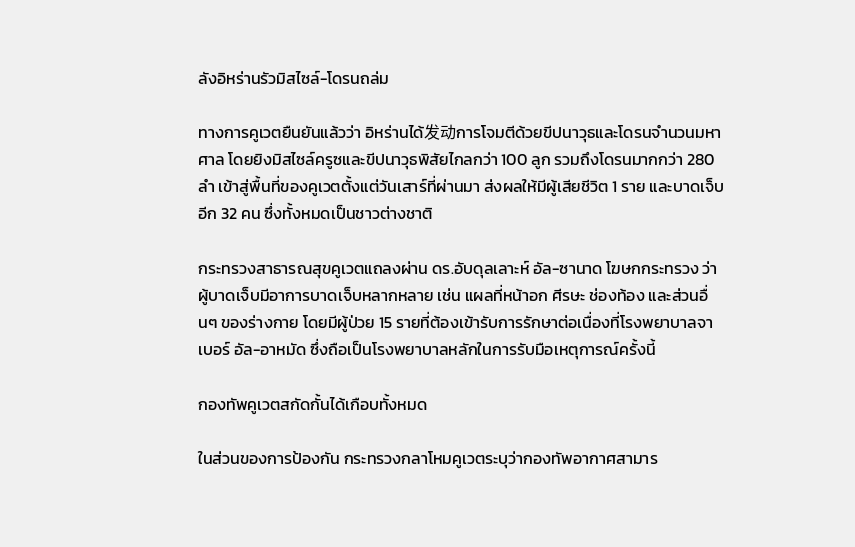ลังอิหร่านรัวมิสไซล์-โดรนถล่ม

ทางการคูเวตยืนยันแล้วว่า อิหร่านได้发动การโจมตีด้วยขีปนาวุธและโดรนจำนวนมหาศาล โดยยิงมิสไซล์ครูซและขีปนาวุธพิสัยไกลกว่า 100 ลูก รวมถึงโดรนมากกว่า 280 ลำ เข้าสู่พื้นที่ของคูเวตตั้งแต่วันเสาร์ที่ผ่านมา ส่งผลให้มีผู้เสียชีวิต 1 ราย และบาดเจ็บอีก 32 คน ซึ่งทั้งหมดเป็นชาวต่างชาติ

กระทรวงสาธารณสุขคูเวตแถลงผ่าน ดร.อับดุลเลาะห์ อัล-ซานาด โฆษกกระทรวง ว่าผู้บาดเจ็บมีอาการบาดเจ็บหลากหลาย เช่น แผลที่หน้าอก ศีรษะ ช่องท้อง และส่วนอื่นๆ ของร่างกาย โดยมีผู้ป่วย 15 รายที่ต้องเข้ารับการรักษาต่อเนื่องที่โรงพยาบาลจาเบอร์ อัล-อาหมัด ซึ่งถือเป็นโรงพยาบาลหลักในการรับมือเหตุการณ์ครั้งนี้

กองทัพคูเวตสกัดกั้นได้เกือบทั้งหมด

ในส่วนของการป้องกัน กระทรวงกลาโหมคูเวตระบุว่ากองทัพอากาศสามาร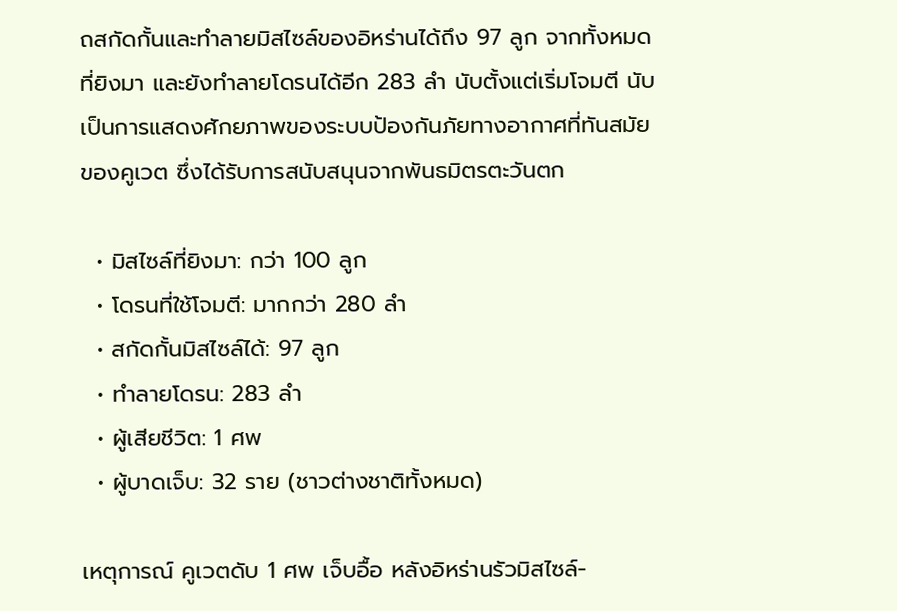ถสกัดกั้นและทำลายมิสไซล์ของอิหร่านได้ถึง 97 ลูก จากทั้งหมดที่ยิงมา และยังทำลายโดรนได้อีก 283 ลำ นับตั้งแต่เริ่มโจมตี นับเป็นการแสดงศักยภาพของระบบป้องกันภัยทางอากาศที่ทันสมัยของคูเวต ซึ่งได้รับการสนับสนุนจากพันธมิตรตะวันตก

  • มิสไซล์ที่ยิงมา: กว่า 100 ลูก
  • โดรนที่ใช้โจมตี: มากกว่า 280 ลำ
  • สกัดกั้นมิสไซล์ได้: 97 ลูก
  • ทำลายโดรน: 283 ลำ
  • ผู้เสียชีวิต: 1 ศพ
  • ผู้บาดเจ็บ: 32 ราย (ชาวต่างชาติทั้งหมด)

เหตุการณ์ คูเวตดับ 1 ศพ เจ็บอื้อ หลังอิหร่านรัวมิสไซล์-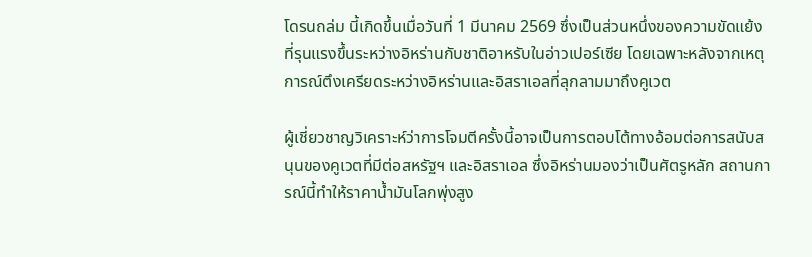โดรนถล่ม นี้เกิดขึ้นเมื่อวันที่ 1 มีนาคม 2569 ซึ่งเป็นส่วนหนึ่งของความขัดแย้งที่รุนแรงขึ้นระหว่างอิหร่านกับชาติอาหรับในอ่าวเปอร์เซีย โดยเฉพาะหลังจากเหตุการณ์ตึงเครียดระหว่างอิหร่านและอิสราเอลที่ลุกลามมาถึงคูเวต

ผู้เชี่ยวชาญวิเคราะห์ว่าการโจมตีครั้งนี้อาจเป็นการตอบโต้ทางอ้อมต่อการสนับสนุนของคูเวตที่มีต่อสหรัฐฯ และอิสราเอล ซึ่งอิหร่านมองว่าเป็นศัตรูหลัก สถานการณ์นี้ทำให้ราคาน้ำมันโลกพุ่งสูง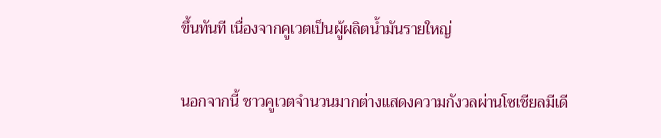ขึ้นทันที เนื่องจากคูเวตเป็นผู้ผลิตน้ำมันรายใหญ่

นอกจากนี้ ชาวคูเวตจำนวนมากต่างแสดงความกังวลผ่านโซเชียลมีเดี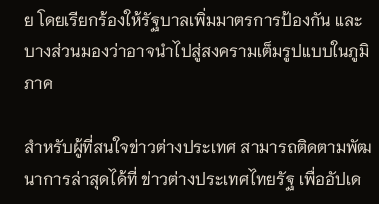ย โดยเรียกร้องให้รัฐบาลเพิ่มมาตรการป้องกัน และบางส่วนมองว่าอาจนำไปสู่สงครามเต็มรูปแบบในภูมิภาค

สำหรับผู้ที่สนใจข่าวต่างประเทศ สามารถติดตามพัฒนาการล่าสุดได้ที่ ข่าวต่างประเทศไทยรัฐ เพื่ออัปเด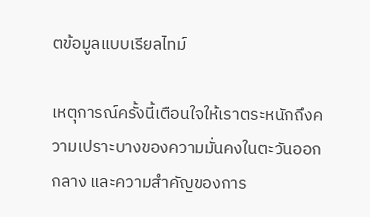ตข้อมูลแบบเรียลไทม์

เหตุการณ์ครั้งนี้เตือนใจให้เราตระหนักถึงความเปราะบางของความมั่นคงในตะวันออกกลาง และความสำคัญของการ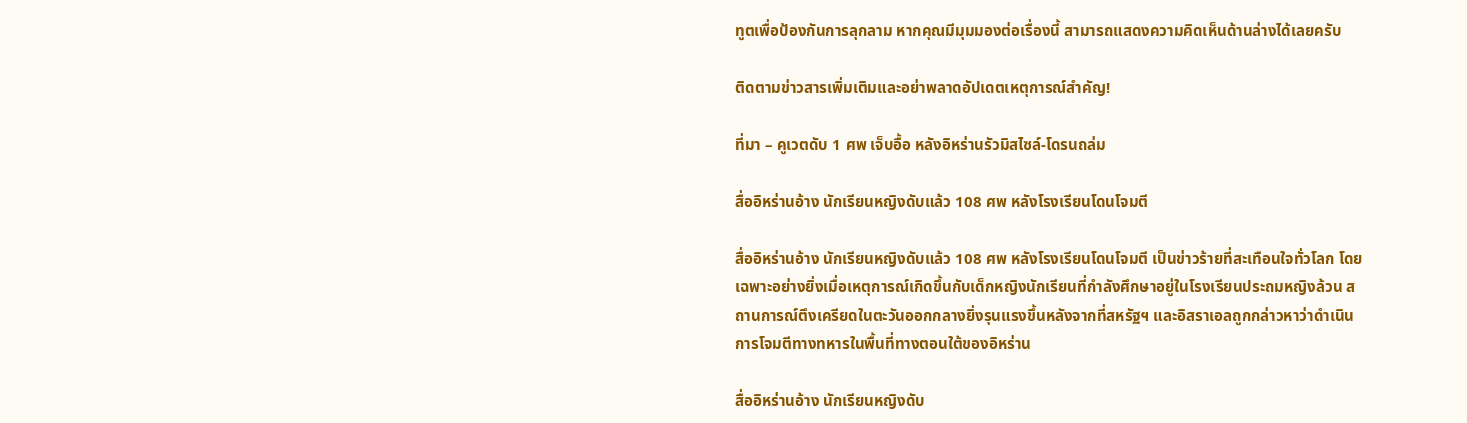ทูตเพื่อป้องกันการลุกลาม หากคุณมีมุมมองต่อเรื่องนี้ สามารถแสดงความคิดเห็นด้านล่างได้เลยครับ

ติดตามข่าวสารเพิ่มเติมและอย่าพลาดอัปเดตเหตุการณ์สำคัญ!

ที่มา – คูเวตดับ 1 ศพ เจ็บอื้อ หลังอิหร่านรัวมิสไซล์-โดรนถล่ม

สื่ออิหร่านอ้าง นักเรียนหญิงดับแล้ว 108 ศพ หลังโรงเรียนโดนโจมตี

สื่ออิหร่านอ้าง นักเรียนหญิงดับแล้ว 108 ศพ หลังโรงเรียนโดนโจมตี เป็นข่าวร้ายที่สะเทือนใจทั่วโลก โดยเฉพาะอย่างยิ่งเมื่อเหตุการณ์เกิดขึ้นกับเด็กหญิงนักเรียนที่กำลังศึกษาอยู่ในโรงเรียนประถมหญิงล้วน สถานการณ์ตึงเครียดในตะวันออกกลางยิ่งรุนแรงขึ้นหลังจากที่สหรัฐฯ และอิสราเอลถูกกล่าวหาว่าดำเนินการโจมตีทางทหารในพื้นที่ทางตอนใต้ของอิหร่าน

สื่ออิหร่านอ้าง นักเรียนหญิงดับ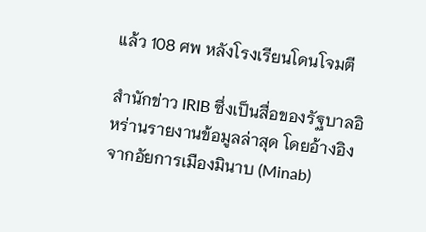แล้ว 108 ศพ หลังโรงเรียนโดนโจมตี

สำนักข่าว IRIB ซึ่งเป็นสื่อของรัฐบาลอิหร่านรายงานข้อมูลล่าสุด โดยอ้างอิงจากอัยการเมืองมินาบ (Minab)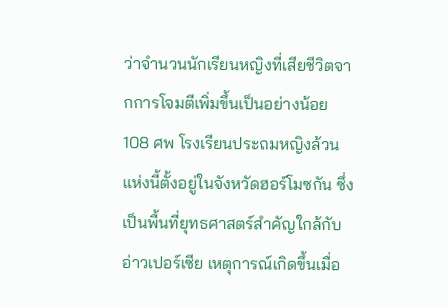ว่าจำนวนนักเรียนหญิงที่เสียชีวิตจากการโจมตีเพิ่มขึ้นเป็นอย่างน้อย 108 ศพ โรงเรียนประถมหญิงล้วนแห่งนี้ตั้งอยู่ในจังหวัดฮอร์โมซกัน ซึ่งเป็นพื้นที่ยุทธศาสตร์สำคัญใกล้กับอ่าวเปอร์เซีย เหตุการณ์เกิดขึ้นเมื่อ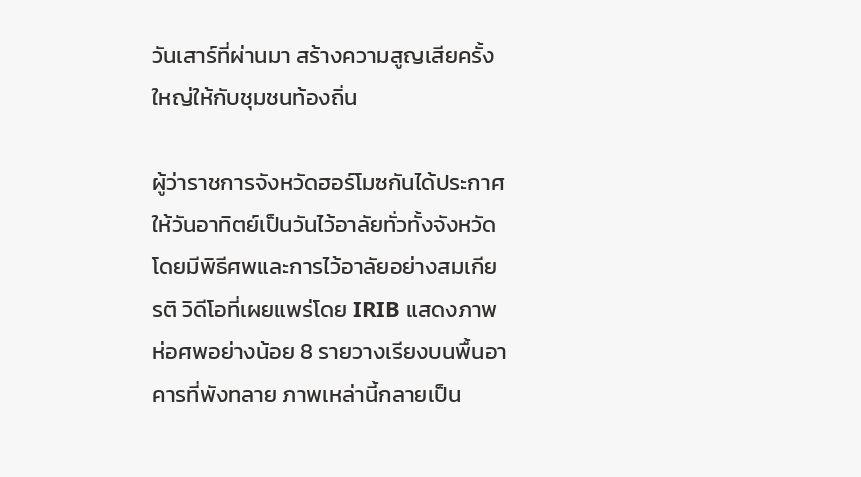วันเสาร์ที่ผ่านมา สร้างความสูญเสียครั้งใหญ่ให้กับชุมชนท้องถิ่น

ผู้ว่าราชการจังหวัดฮอร์โมซกันได้ประกาศให้วันอาทิตย์เป็นวันไว้อาลัยทั่วทั้งจังหวัด โดยมีพิธีศพและการไว้อาลัยอย่างสมเกียรติ วิดีโอที่เผยแพร่โดย IRIB แสดงภาพห่อศพอย่างน้อย 8 รายวางเรียงบนพื้นอาคารที่พังทลาย ภาพเหล่านี้กลายเป็น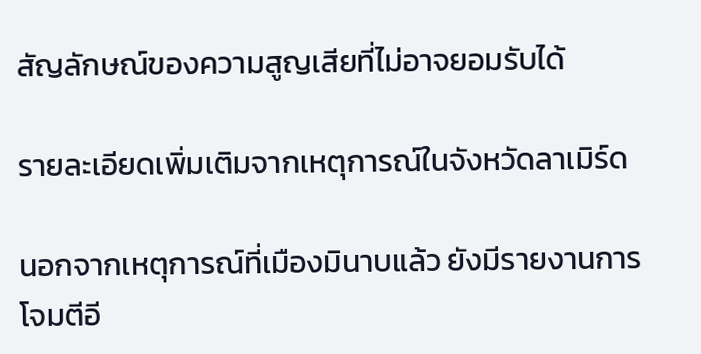สัญลักษณ์ของความสูญเสียที่ไม่อาจยอมรับได้

รายละเอียดเพิ่มเติมจากเหตุการณ์ในจังหวัดลาเมิร์ด

นอกจากเหตุการณ์ที่เมืองมินาบแล้ว ยังมีรายงานการโจมตีอี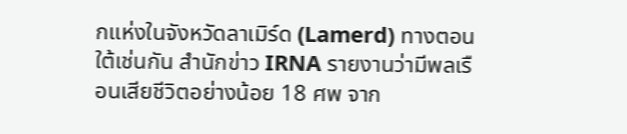กแห่งในจังหวัดลาเมิร์ด (Lamerd) ทางตอนใต้เช่นกัน สำนักข่าว IRNA รายงานว่ามีพลเรือนเสียชีวิตอย่างน้อย 18 ศพ จาก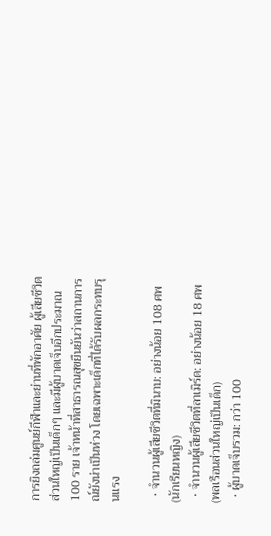การยิงถล่มศูนย์กีฬาและย่านที่พักอาศัย ผู้เสียชีวิตส่วนใหญ่เป็นเด็กๆ และมีผู้บาดเจ็บอีกประมาณ 100 ราย เจ้าหน้าที่สาธารณสุขยืนยันว่าสถานการณ์ยังน่าเป็นห่วง โดยเฉพาะเด็กที่ได้รับผลกระทบรุนแรง

  • จำนวนผู้เสียชีวิตที่มินาบ: อย่างน้อย 108 ศพ (นักเรียนหญิง)
  • จำนวนผู้เสียชีวิตที่ลาเมิร์ด: อย่างน้อย 18 ศพ (พลเรือนส่วนใหญ่เป็นเด็ก)
  • ผู้บาดเจ็บรวม: กว่า 100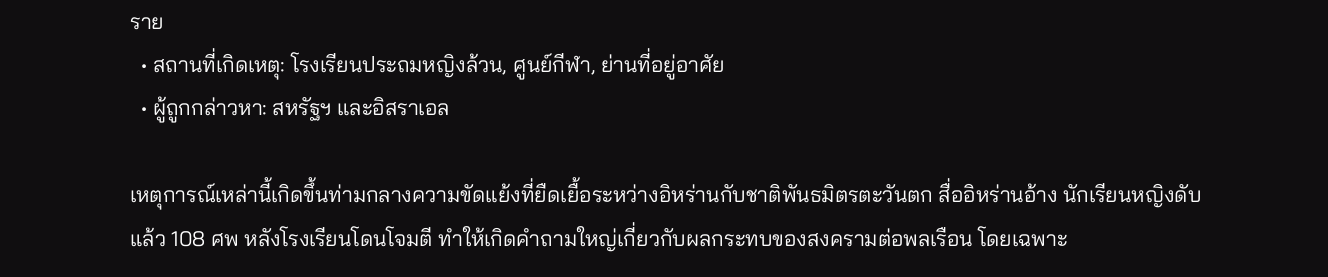ราย
  • สถานที่เกิดเหตุ: โรงเรียนประถมหญิงล้วน, ศูนย์กีฬา, ย่านที่อยู่อาศัย
  • ผู้ถูกกล่าวหา: สหรัฐฯ และอิสราเอล

เหตุการณ์เหล่านี้เกิดขึ้นท่ามกลางความขัดแย้งที่ยืดเยื้อระหว่างอิหร่านกับชาติพันธมิตรตะวันตก สื่ออิหร่านอ้าง นักเรียนหญิงดับแล้ว 108 ศพ หลังโรงเรียนโดนโจมตี ทำให้เกิดคำถามใหญ่เกี่ยวกับผลกระทบของสงครามต่อพลเรือน โดยเฉพาะ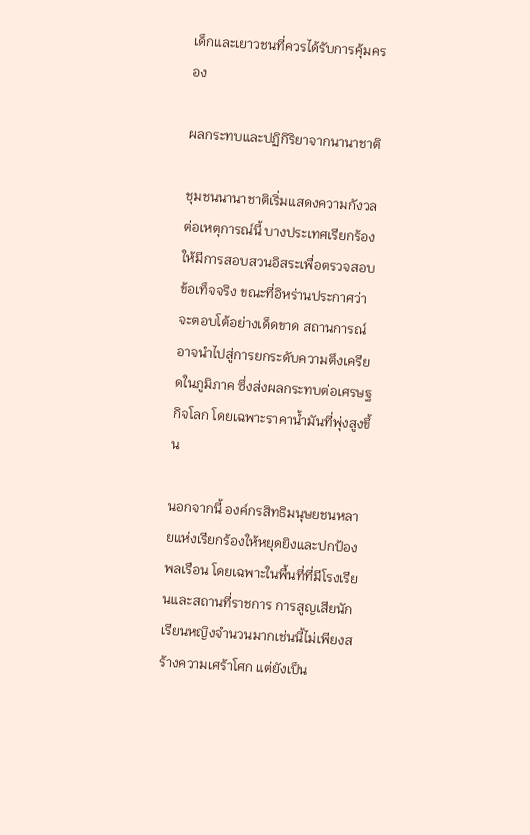เด็กและเยาวชนที่ควรได้รับการคุ้มครอง

ผลกระทบและปฏิกิริยาจากนานาชาติ

ชุมชนนานาชาติเริ่มแสดงความกังวลต่อเหตุการณ์นี้ บางประเทศเรียกร้องให้มีการสอบสวนอิสระเพื่อตรวจสอบข้อเท็จจริง ขณะที่อิหร่านประกาศว่าจะตอบโต้อย่างเด็ดขาด สถานการณ์อาจนำไปสู่การยกระดับความตึงเครียดในภูมิภาค ซึ่งส่งผลกระทบต่อเศรษฐกิจโลก โดยเฉพาะราคาน้ำมันที่พุ่งสูงขึ้น

นอกจากนี้ องค์กรสิทธิมนุษยชนหลายแห่งเรียกร้องให้หยุดยิงและปกป้องพลเรือน โดยเฉพาะในพื้นที่ที่มีโรงเรียนและสถานที่ราชการ การสูญเสียนักเรียนหญิงจำนวนมากเช่นนี้ไม่เพียงสร้างความเศร้าโศก แต่ยังเป็น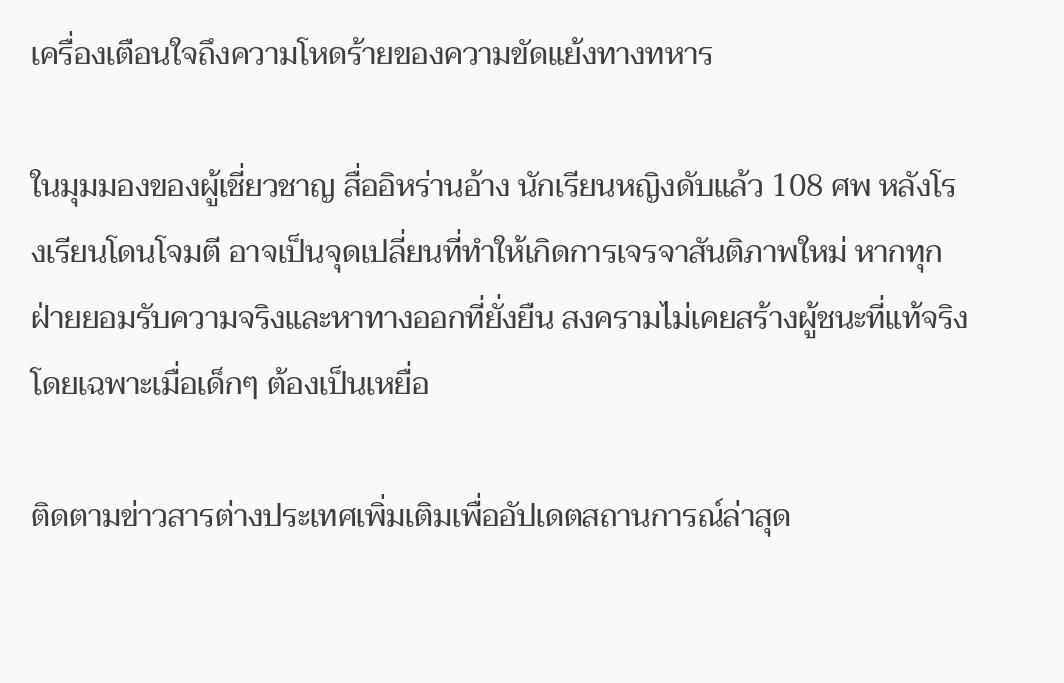เครื่องเตือนใจถึงความโหดร้ายของความขัดแย้งทางทหาร

ในมุมมองของผู้เชี่ยวชาญ สื่ออิหร่านอ้าง นักเรียนหญิงดับแล้ว 108 ศพ หลังโรงเรียนโดนโจมตี อาจเป็นจุดเปลี่ยนที่ทำให้เกิดการเจรจาสันติภาพใหม่ หากทุกฝ่ายยอมรับความจริงและหาทางออกที่ยั่งยืน สงครามไม่เคยสร้างผู้ชนะที่แท้จริง โดยเฉพาะเมื่อเด็กๆ ต้องเป็นเหยื่อ

ติดตามข่าวสารต่างประเทศเพิ่มเติมเพื่ออัปเดตสถานการณ์ล่าสุด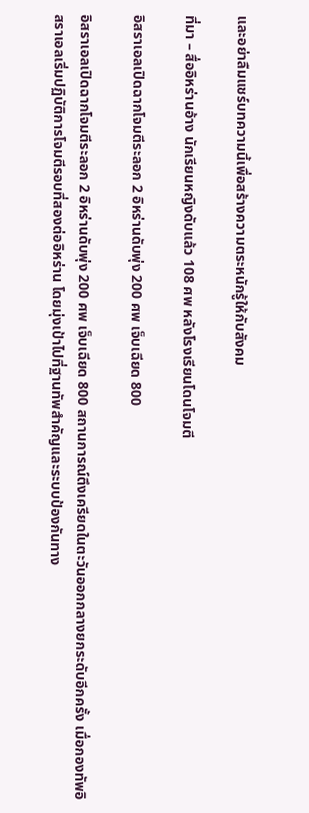และอย่าลืมแชร์บทความนี้เพื่อสร้างความตระหนักรู้ให้กับสังคม

ที่มา – สื่ออิหร่านอ้าง นักเรียนหญิงดับแล้ว 108 ศพ หลังโรงเรียนโดนโจมตี

อิสราเอลเปิดฉากโจมตีระลอก 2 อิหร่านดับพุ่ง 200 ศพ เจ็บเฉียด 800

อิสราเอลเปิดฉากโจมตีระลอก 2 อิหร่านดับพุ่ง 200 ศพ เจ็บเฉียด 800 สถานการณ์ตึงเครียดในตะวันออกกลางยกระดับอีกครั้ง เมื่อกองทัพอิสราเอลเริ่มปฏิบัติการโจมตีรอบที่สองต่ออิหร่าน โดยมุ่งเป้าไปที่ฐานทัพสำคัญและระบบป้องกันทาง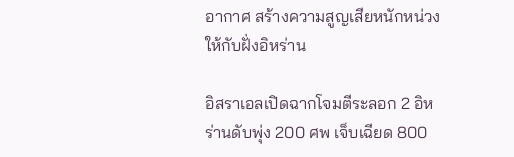อากาศ สร้างความสูญเสียหนักหน่วงให้กับฝั่งอิหร่าน

อิสราเอลเปิดฉากโจมตีระลอก 2 อิหร่านดับพุ่ง 200 ศพ เจ็บเฉียด 800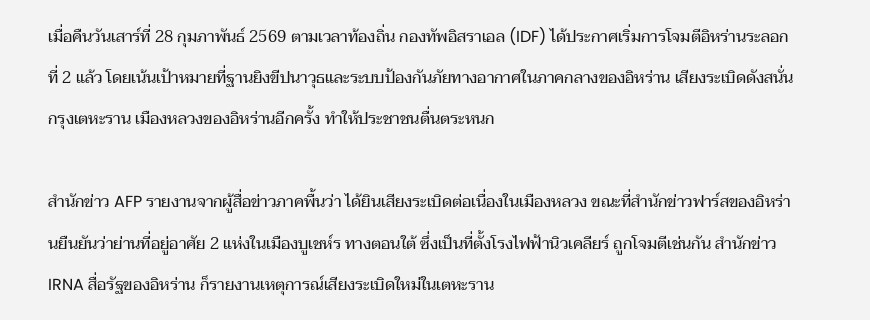เมื่อคืนวันเสาร์ที่ 28 กุมภาพันธ์ 2569 ตามเวลาท้องถิ่น กองทัพอิสราเอล (IDF) ได้ประกาศเริ่มการโจมตีอิหร่านระลอกที่ 2 แล้ว โดยเน้นเป้าหมายที่ฐานยิงขีปนาวุธและระบบป้องกันภัยทางอากาศในภาคกลางของอิหร่าน เสียงระเบิดดังสนั่นกรุงเตหะราน เมืองหลวงของอิหร่านอีกครั้ง ทำให้ประชาชนตื่นตระหนก

สำนักข่าว AFP รายงานจากผู้สื่อข่าวภาคพื้นว่า ได้ยินเสียงระเบิดต่อเนื่องในเมืองหลวง ขณะที่สำนักข่าวฟาร์สของอิหร่านยืนยันว่าย่านที่อยู่อาศัย 2 แห่งในเมืองบูเชห์ร ทางตอนใต้ ซึ่งเป็นที่ตั้งโรงไฟฟ้านิวเคลียร์ ถูกโจมตีเช่นกัน สำนักข่าว IRNA สื่อรัฐของอิหร่าน ก็รายงานเหตุการณ์เสียงระเบิดใหม่ในเตหะราน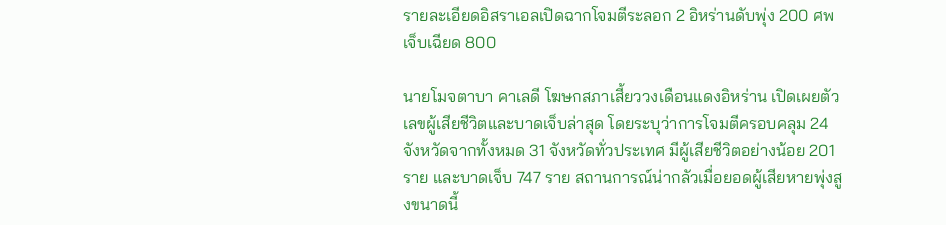รายละเอียดอิสราเอลเปิดฉากโจมตีระลอก 2 อิหร่านดับพุ่ง 200 ศพ เจ็บเฉียด 800

นายโมจตาบา คาเลดี โฆษกสภาเสี้ยววงเดือนแดงอิหร่าน เปิดเผยตัวเลขผู้เสียชีวิตและบาดเจ็บล่าสุด โดยระบุว่าการโจมตีครอบคลุม 24 จังหวัดจากทั้งหมด 31 จังหวัดทั่วประเทศ มีผู้เสียชีวิตอย่างน้อย 201 ราย และบาดเจ็บ 747 ราย สถานการณ์น่ากลัวเมื่อยอดผู้เสียหายพุ่งสูงขนาดนี้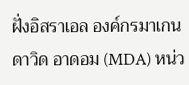ฝั่งอิสราเอล องค์กรมาเกน ดาวิด อาดอม (MDA) หน่ว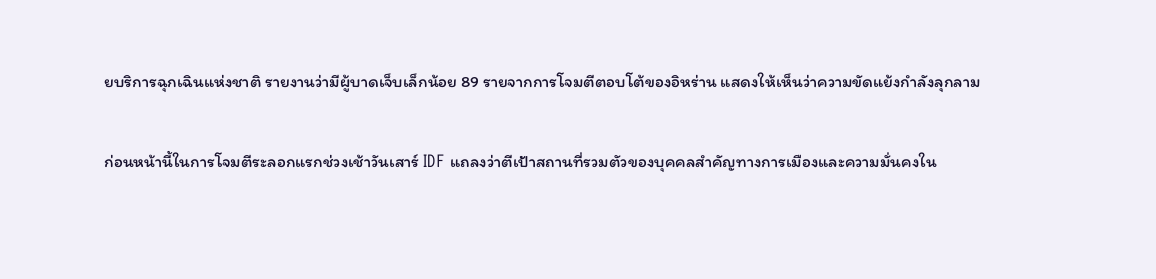ยบริการฉุกเฉินแห่งชาติ รายงานว่ามีผู้บาดเจ็บเล็กน้อย 89 รายจากการโจมตีตอบโต้ของอิหร่าน แสดงให้เห็นว่าความขัดแย้งกำลังลุกลาม

ก่อนหน้านี้ในการโจมตีระลอกแรกช่วงเช้าวันเสาร์ IDF แถลงว่าตีเป้าสถานที่รวมตัวของบุคคลสำคัญทางการเมืองและความมั่นคงใน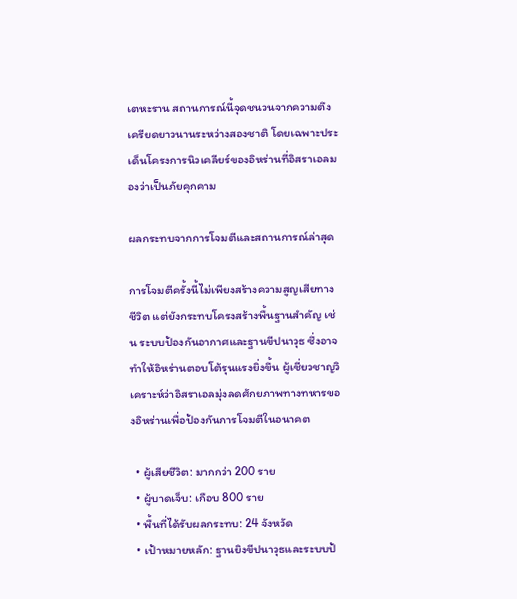เตหะราน สถานการณ์นี้จุดชนวนจากความตึงเครียดยาวนานระหว่างสองชาติ โดยเฉพาะประเด็นโครงการนิวเคลียร์ของอิหร่านที่อิสราเอลมองว่าเป็นภัยคุกคาม

ผลกระทบจากการโจมตีและสถานการณ์ล่าสุด

การโจมตีครั้งนี้ไม่เพียงสร้างความสูญเสียทางชีวิต แต่ยังกระทบโครงสร้างพื้นฐานสำคัญ เช่น ระบบป้องกันอากาศและฐานขีปนาวุธ ซึ่งอาจทำให้อิหร่านตอบโต้รุนแรงยิ่งขึ้น ผู้เชี่ยวชาญวิเคราะห์ว่าอิสราเอลมุ่งลดศักยภาพทางทหารของอิหร่านเพื่อป้องกันการโจมตีในอนาคต

  • ผู้เสียชีวิต: มากกว่า 200 ราย
  • ผู้บาดเจ็บ: เกือบ 800 ราย
  • พื้นที่ได้รับผลกระทบ: 24 จังหวัด
  • เป้าหมายหลัก: ฐานยิงขีปนาวุธและระบบป้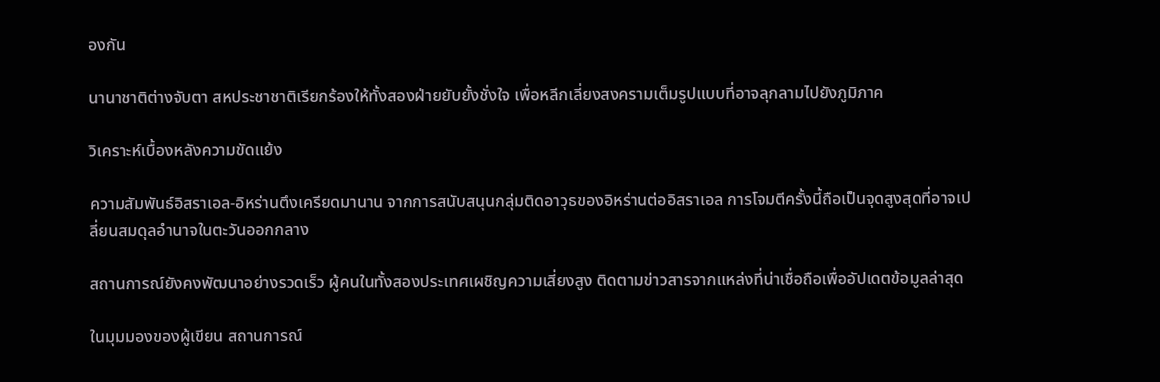องกัน

นานาชาติต่างจับตา สหประชาชาติเรียกร้องให้ทั้งสองฝ่ายยับยั้งชั่งใจ เพื่อหลีกเลี่ยงสงครามเต็มรูปแบบที่อาจลุกลามไปยังภูมิภาค

วิเคราะห์เบื้องหลังความขัดแย้ง

ความสัมพันธ์อิสราเอล-อิหร่านตึงเครียดมานาน จากการสนับสนุนกลุ่มติดอาวุธของอิหร่านต่ออิสราเอล การโจมตีครั้งนี้ถือเป็นจุดสูงสุดที่อาจเปลี่ยนสมดุลอำนาจในตะวันออกกลาง

สถานการณ์ยังคงพัฒนาอย่างรวดเร็ว ผู้คนในทั้งสองประเทศเผชิญความเสี่ยงสูง ติดตามข่าวสารจากแหล่งที่น่าเชื่อถือเพื่ออัปเดตข้อมูลล่าสุด

ในมุมมองของผู้เขียน สถานการณ์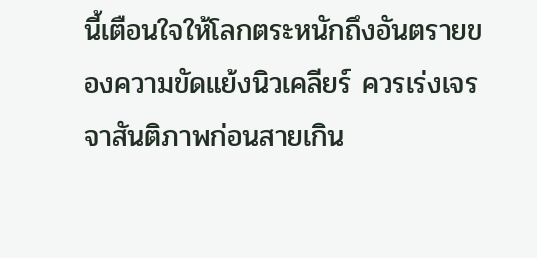นี้เตือนใจให้โลกตระหนักถึงอันตรายของความขัดแย้งนิวเคลียร์ ควรเร่งเจรจาสันติภาพก่อนสายเกิน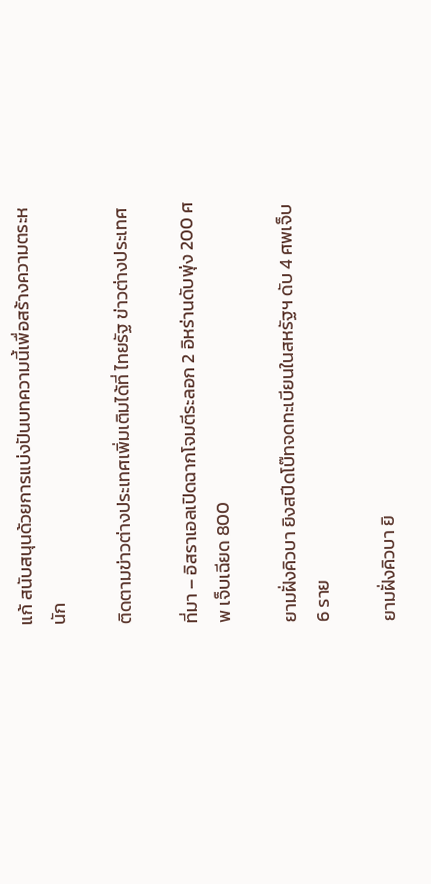แก้ สนับสนุนด้วยการแบ่งปันบทความนี้เพื่อสร้างความตระหนัก

ติดตามข่าวต่างประเทศเพิ่มเติมได้ที่ ไทยรัฐ ข่าวต่างประเทศ

ที่มา – อิสราเอลเปิดฉากโจมตีระลอก 2 อิหร่านดับพุ่ง 200 ศพ เจ็บเฉียด 800

ยามฝั่งคิวบา ยิงสปีดโบ๊ทจดทะเบียนในสหรัฐฯ ดับ 4 ศพเจ็บ 6 ราย

ยามฝั่งคิวบา ยิ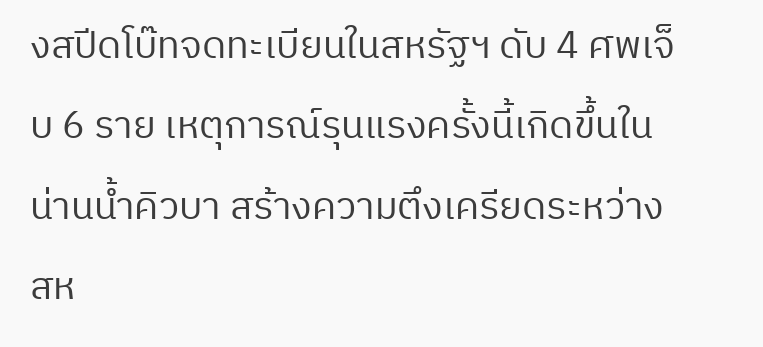งสปีดโบ๊ทจดทะเบียนในสหรัฐฯ ดับ 4 ศพเจ็บ 6 ราย เหตุการณ์รุนแรงครั้งนี้เกิดขึ้นในน่านน้ำคิวบา สร้างความตึงเครียดระหว่างสห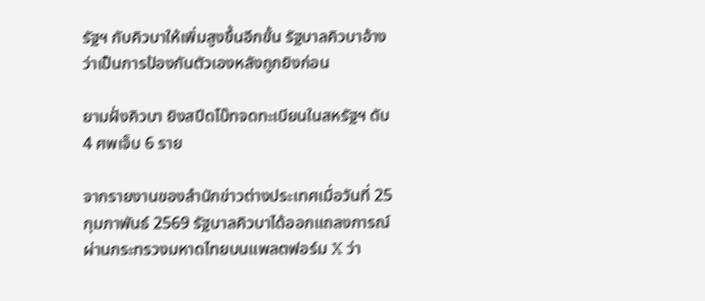รัฐฯ กับคิวบาให้เพิ่มสูงขึ้นอีกขั้น รัฐบาลคิวบาอ้างว่าเป็นการป้องกันตัวเองหลังถูกยิงก่อน

ยามฝั่งคิวบา ยิงสปีดโบ๊ทจดทะเบียนในสหรัฐฯ ดับ 4 ศพเจ็บ 6 ราย

จากรายงานของสำนักข่าวต่างประเทศเมื่อวันที่ 25 กุมภาพันธ์ 2569 รัฐบาลคิวบาได้ออกแถลงการณ์ผ่านกระทรวงมหาดไทยบนแพลตฟอร์ม X ว่า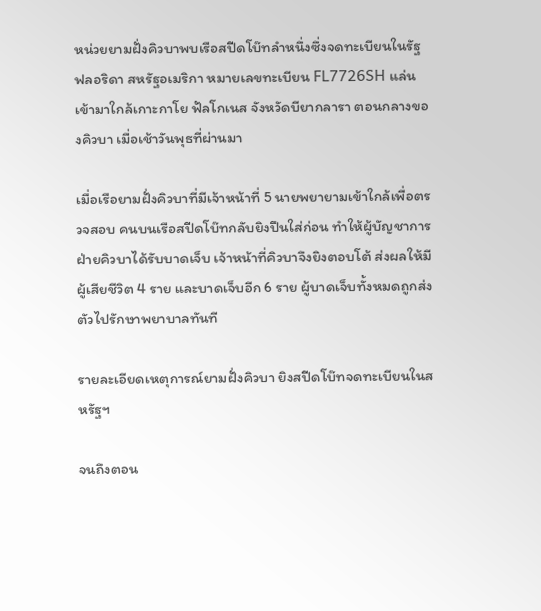หน่วยยามฝั่งคิวบาพบเรือสปีดโบ๊ทลำหนึ่งซึ่งจดทะเบียนในรัฐฟลอริดา สหรัฐอเมริกา หมายเลขทะเบียน FL7726SH แล่นเข้ามาใกล้เกาะกาโย ฟัลโกเนส จังหวัดบียากลารา ตอนกลางของคิวบา เมื่อเช้าวันพุธที่ผ่านมา

เมื่อเรือยามฝั่งคิวบาที่มีเจ้าหน้าที่ 5 นายพยายามเข้าใกล้เพื่อตรวจสอบ คนบนเรือสปีดโบ๊ทกลับยิงปืนใส่ก่อน ทำให้ผู้บัญชาการฝ่ายคิวบาได้รับบาดเจ็บ เจ้าหน้าที่คิวบาจึงยิงตอบโต้ ส่งผลให้มีผู้เสียชีวิต 4 ราย และบาดเจ็บอีก 6 ราย ผู้บาดเจ็บทั้งหมดถูกส่งตัวไปรักษาพยาบาลทันที

รายละเอียดเหตุการณ์ยามฝั่งคิวบา ยิงสปีดโบ๊ทจดทะเบียนในสหรัฐฯ

จนถึงตอน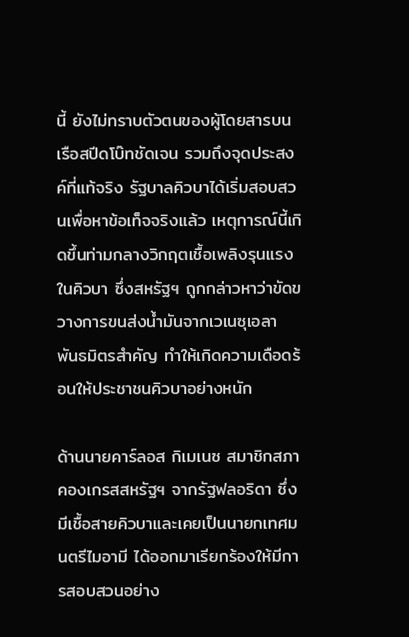นี้ ยังไม่ทราบตัวตนของผู้โดยสารบนเรือสปีดโบ๊ทชัดเจน รวมถึงจุดประสงค์ที่แท้จริง รัฐบาลคิวบาได้เริ่มสอบสวนเพื่อหาข้อเท็จจริงแล้ว เหตุการณ์นี้เกิดขึ้นท่ามกลางวิกฤตเชื้อเพลิงรุนแรงในคิวบา ซึ่งสหรัฐฯ ถูกกล่าวหาว่าขัดขวางการขนส่งน้ำมันจากเวเนซุเอลา พันธมิตรสำคัญ ทำให้เกิดความเดือดร้อนให้ประชาชนคิวบาอย่างหนัก

ด้านนายคาร์ลอส กิเมเนซ สมาชิกสภาคองเกรสสหรัฐฯ จากรัฐฟลอริดา ซึ่งมีเชื้อสายคิวบาและเคยเป็นนายกเทศมนตรีไมอามี ได้ออกมาเรียกร้องให้มีการสอบสวนอย่าง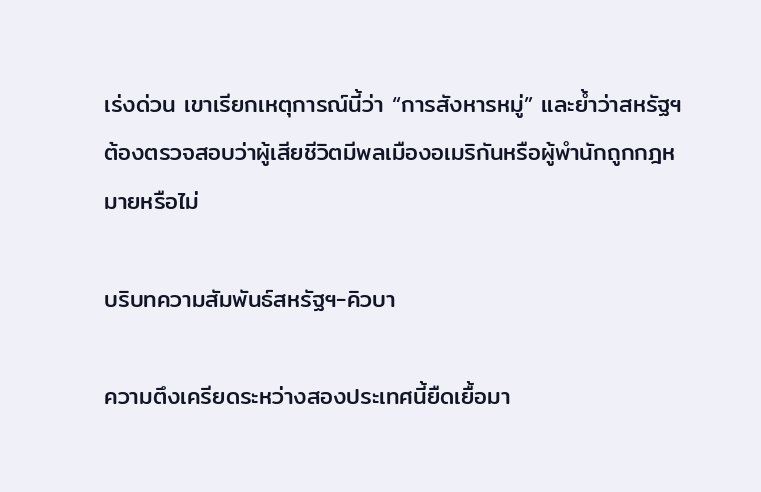เร่งด่วน เขาเรียกเหตุการณ์นี้ว่า “การสังหารหมู่” และย้ำว่าสหรัฐฯ ต้องตรวจสอบว่าผู้เสียชีวิตมีพลเมืองอเมริกันหรือผู้พำนักถูกกฎหมายหรือไม่

บริบทความสัมพันธ์สหรัฐฯ-คิวบา

ความตึงเครียดระหว่างสองประเทศนี้ยืดเยื้อมา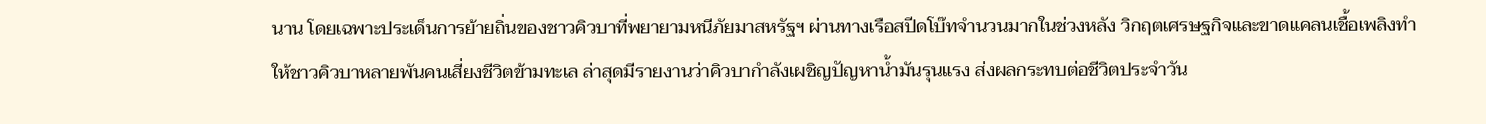นาน โดยเฉพาะประเด็นการย้ายถิ่นของชาวคิวบาที่พยายามหนีภัยมาสหรัฐฯ ผ่านทางเรือสปีดโบ๊ทจำนวนมากในช่วงหลัง วิกฤตเศรษฐกิจและขาดแคลนเชื้อเพลิงทำให้ชาวคิวบาหลายพันคนเสี่ยงชีวิตข้ามทะเล ล่าสุดมีรายงานว่าคิวบากำลังเผชิญปัญหาน้ำมันรุนแรง ส่งผลกระทบต่อชีวิตประจำวัน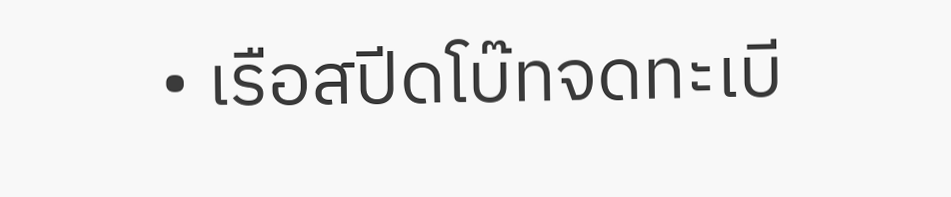• เรือสปีดโบ๊ทจดทะเบี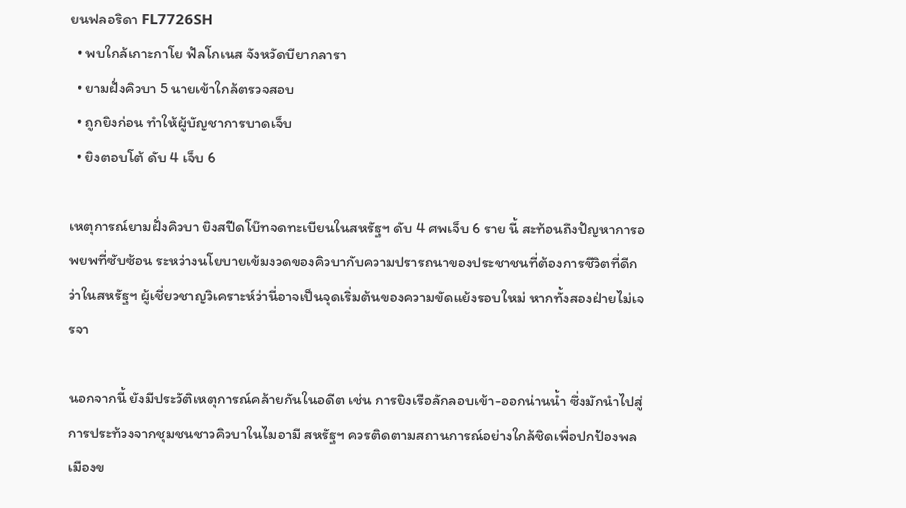ยนฟลอริดา FL7726SH
  • พบใกล้เกาะกาโย ฟัลโกเนส จังหวัดบียากลารา
  • ยามฝั่งคิวบา 5 นายเข้าใกล้ตรวจสอบ
  • ถูกยิงก่อน ทำให้ผู้บัญชาการบาดเจ็บ
  • ยิงตอบโต้ ดับ 4 เจ็บ 6

เหตุการณ์ยามฝั่งคิวบา ยิงสปีดโบ๊ทจดทะเบียนในสหรัฐฯ ดับ 4 ศพเจ็บ 6 ราย นี้ สะท้อนถึงปัญหาการอพยพที่ซับซ้อน ระหว่างนโยบายเข้มงวดของคิวบากับความปรารถนาของประชาชนที่ต้องการชีวิตที่ดีกว่าในสหรัฐฯ ผู้เชี่ยวชาญวิเคราะห์ว่านี่อาจเป็นจุดเริ่มต้นของความขัดแย้งรอบใหม่ หากทั้งสองฝ่ายไม่เจรจา

นอกจากนี้ ยังมีประวัติเหตุการณ์คล้ายกันในอดีต เช่น การยิงเรือลักลอบเข้า-ออกน่านน้ำ ซึ่งมักนำไปสู่การประท้วงจากชุมชนชาวคิวบาในไมอามี สหรัฐฯ ควรติดตามสถานการณ์อย่างใกล้ชิดเพื่อปกป้องพลเมืองข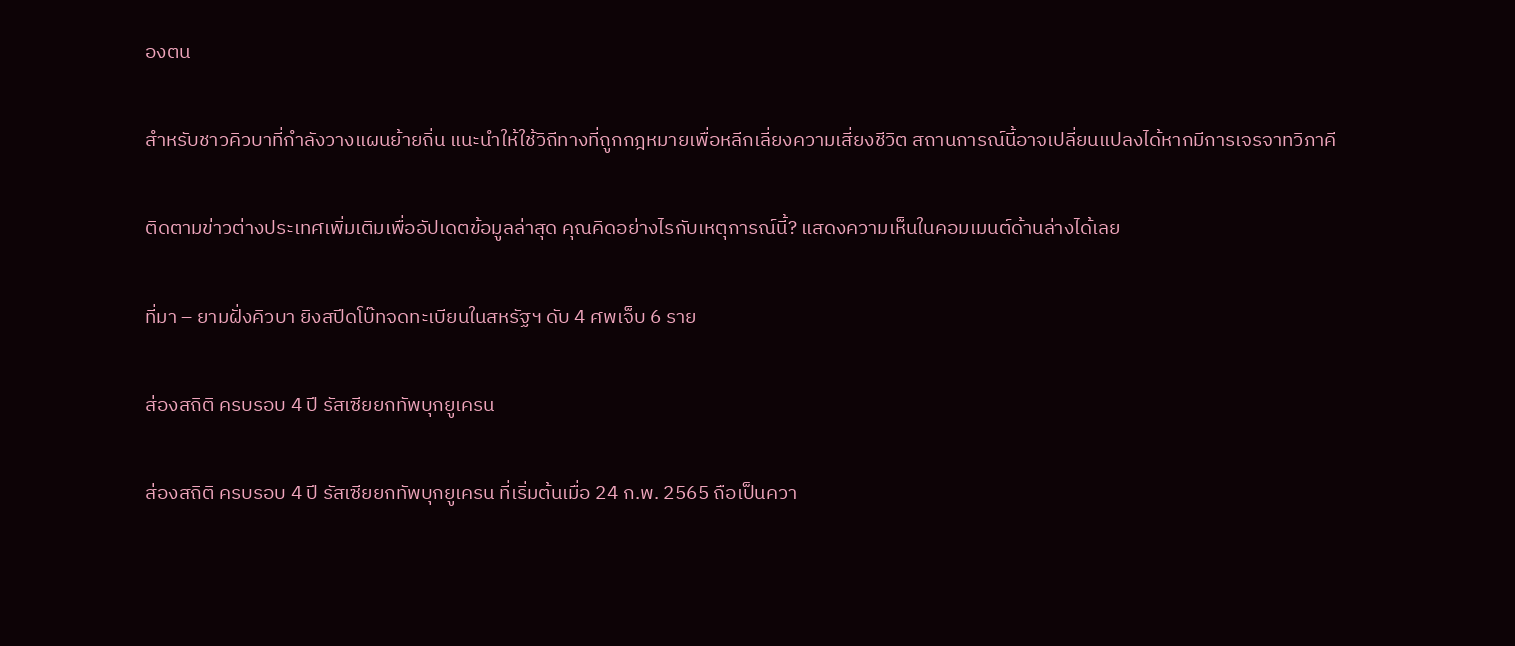องตน

สำหรับชาวคิวบาที่กำลังวางแผนย้ายถิ่น แนะนำให้ใช้วิถีทางที่ถูกกฎหมายเพื่อหลีกเลี่ยงความเสี่ยงชีวิต สถานการณ์นี้อาจเปลี่ยนแปลงได้หากมีการเจรจาทวิภาคี

ติดตามข่าวต่างประเทศเพิ่มเติมเพื่ออัปเดตข้อมูลล่าสุด คุณคิดอย่างไรกับเหตุการณ์นี้? แสดงความเห็นในคอมเมนต์ด้านล่างได้เลย

ที่มา – ยามฝั่งคิวบา ยิงสปีดโบ๊ทจดทะเบียนในสหรัฐฯ ดับ 4 ศพเจ็บ 6 ราย

ส่องสถิติ ครบรอบ 4 ปี รัสเซียยกทัพบุกยูเครน

ส่องสถิติ ครบรอบ 4 ปี รัสเซียยกทัพบุกยูเครน ที่เริ่มต้นเมื่อ 24 ก.พ. 2565 ถือเป็นควา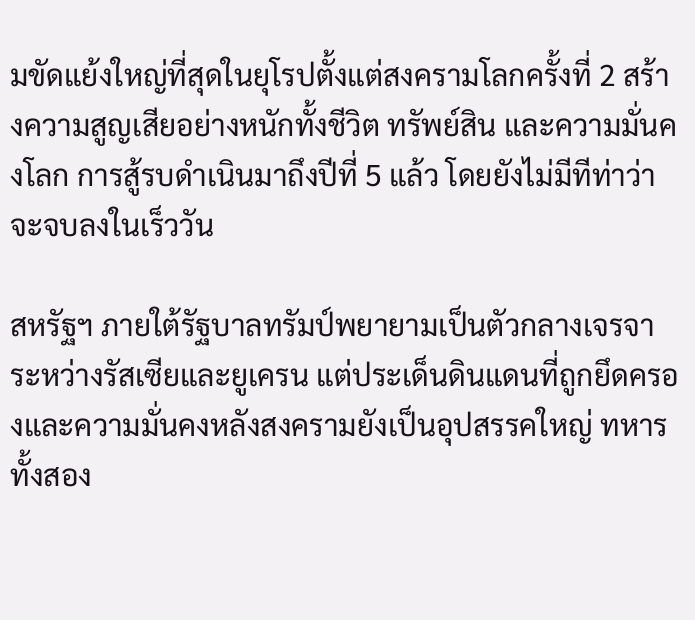มขัดแย้งใหญ่ที่สุดในยุโรปตั้งแต่สงครามโลกครั้งที่ 2 สร้างความสูญเสียอย่างหนักทั้งชีวิต ทรัพย์สิน และความมั่นคงโลก การสู้รบดำเนินมาถึงปีที่ 5 แล้ว โดยยังไม่มีทีท่าว่าจะจบลงในเร็ววัน

สหรัฐฯ ภายใต้รัฐบาลทรัมป์พยายามเป็นตัวกลางเจรจาระหว่างรัสเซียและยูเครน แต่ประเด็นดินแดนที่ถูกยึดครองและความมั่นคงหลังสงครามยังเป็นอุปสรรคใหญ่ ทหารทั้งสอง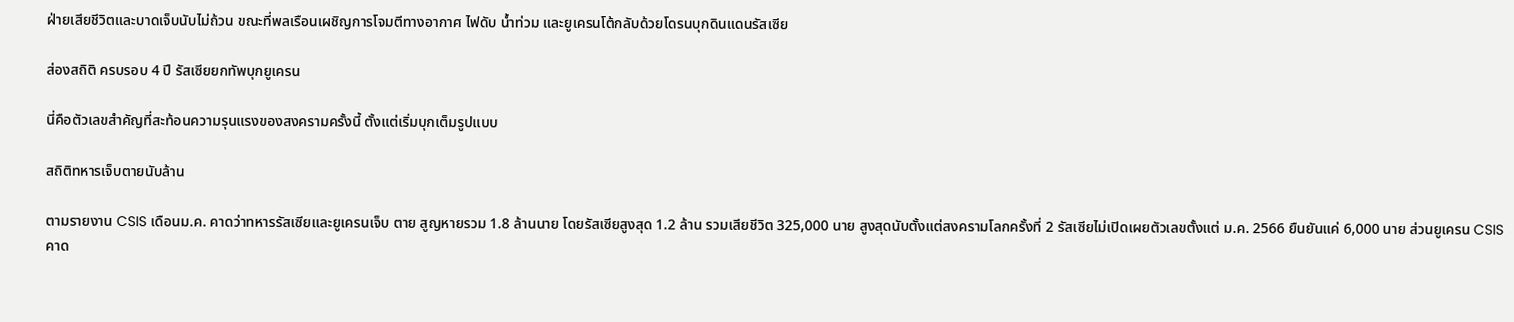ฝ่ายเสียชีวิตและบาดเจ็บนับไม่ถ้วน ขณะที่พลเรือนเผชิญการโจมตีทางอากาศ ไฟดับ น้ำท่วม และยูเครนโต้กลับด้วยโดรนบุกดินแดนรัสเซีย

ส่องสถิติ ครบรอบ 4 ปี รัสเซียยกทัพบุกยูเครน

นี่คือตัวเลขสำคัญที่สะท้อนความรุนแรงของสงครามครั้งนี้ ตั้งแต่เริ่มบุกเต็มรูปแบบ

สถิติทหารเจ็บตายนับล้าน

ตามรายงาน CSIS เดือนม.ค. คาดว่าทหารรัสเซียและยูเครนเจ็บ ตาย สูญหายรวม 1.8 ล้านนาย โดยรัสเซียสูงสุด 1.2 ล้าน รวมเสียชีวิต 325,000 นาย สูงสุดนับตั้งแต่สงครามโลกครั้งที่ 2 รัสเซียไม่เปิดเผยตัวเลขตั้งแต่ ม.ค. 2566 ยืนยันแค่ 6,000 นาย ส่วนยูเครน CSIS คาด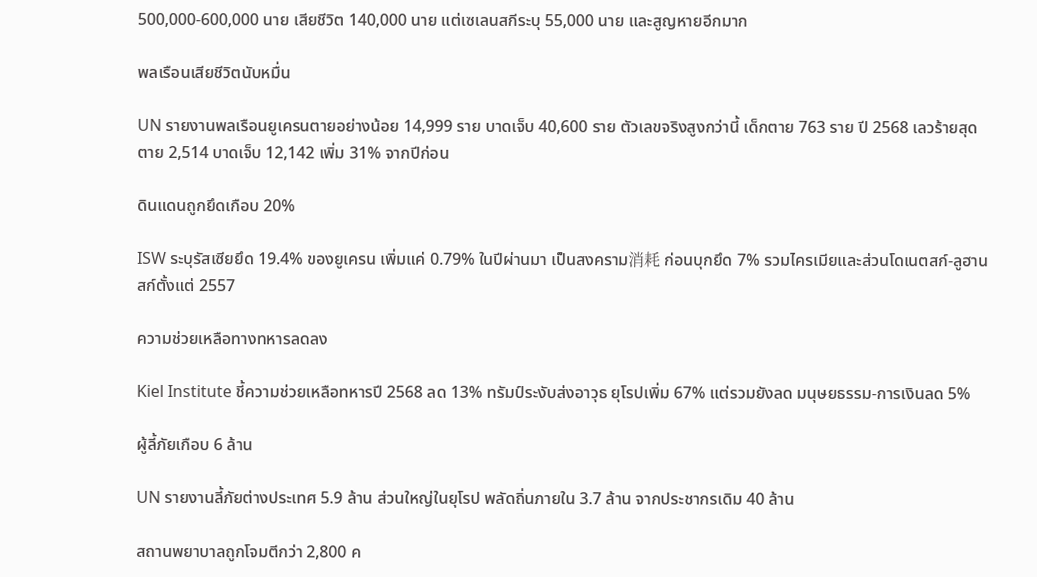500,000-600,000 นาย เสียชีวิต 140,000 นาย แต่เซเลนสกีระบุ 55,000 นาย และสูญหายอีกมาก

พลเรือนเสียชีวิตนับหมื่น

UN รายงานพลเรือนยูเครนตายอย่างน้อย 14,999 ราย บาดเจ็บ 40,600 ราย ตัวเลขจริงสูงกว่านี้ เด็กตาย 763 ราย ปี 2568 เลวร้ายสุด ตาย 2,514 บาดเจ็บ 12,142 เพิ่ม 31% จากปีก่อน

ดินแดนถูกยึดเกือบ 20%

ISW ระบุรัสเซียยึด 19.4% ของยูเครน เพิ่มแค่ 0.79% ในปีผ่านมา เป็นสงคราม消耗 ก่อนบุกยึด 7% รวมไครเมียและส่วนโดเนตสก์-ลูฮานสก์ตั้งแต่ 2557

ความช่วยเหลือทางทหารลดลง

Kiel Institute ชี้ความช่วยเหลือทหารปี 2568 ลด 13% ทรัมป์ระงับส่งอาวุธ ยุโรปเพิ่ม 67% แต่รวมยังลด มนุษยธรรม-การเงินลด 5%

ผู้ลี้ภัยเกือบ 6 ล้าน

UN รายงานลี้ภัยต่างประเทศ 5.9 ล้าน ส่วนใหญ่ในยุโรป พลัดถิ่นภายใน 3.7 ล้าน จากประชากรเดิม 40 ล้าน

สถานพยาบาลถูกโจมตีกว่า 2,800 ค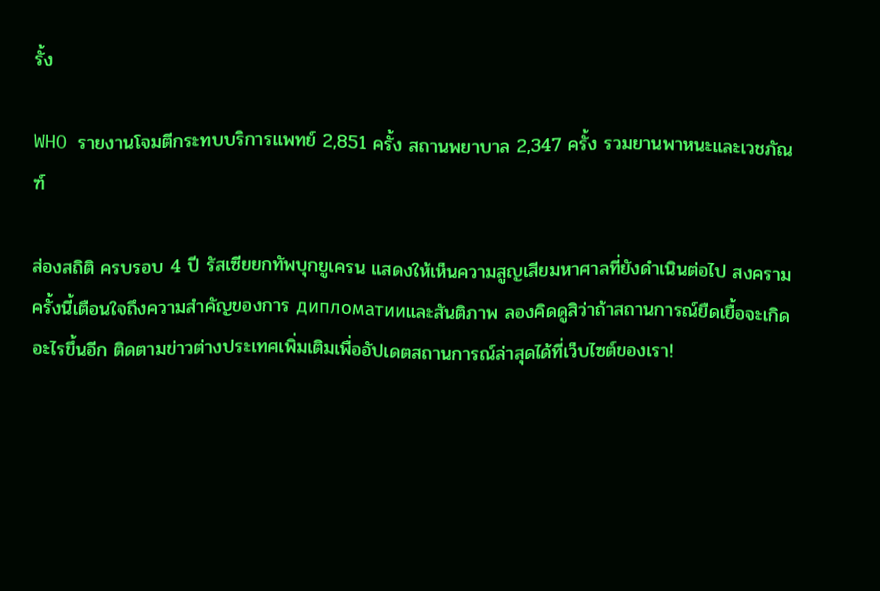รั้ง

WHO รายงานโจมตีกระทบบริการแพทย์ 2,851 ครั้ง สถานพยาบาล 2,347 ครั้ง รวมยานพาหนะและเวชภัณฑ์

ส่องสถิติ ครบรอบ 4 ปี รัสเซียยกทัพบุกยูเครน แสดงให้เห็นความสูญเสียมหาศาลที่ยังดำเนินต่อไป สงครามครั้งนี้เตือนใจถึงความสำคัญของการ дипломатииและสันติภาพ ลองคิดดูสิว่าถ้าสถานการณ์ยืดเยื้อจะเกิดอะไรขึ้นอีก ติดตามข่าวต่างประเทศเพิ่มเติมเพื่ออัปเดตสถานการณ์ล่าสุดได้ที่เว็บไซต์ของเรา!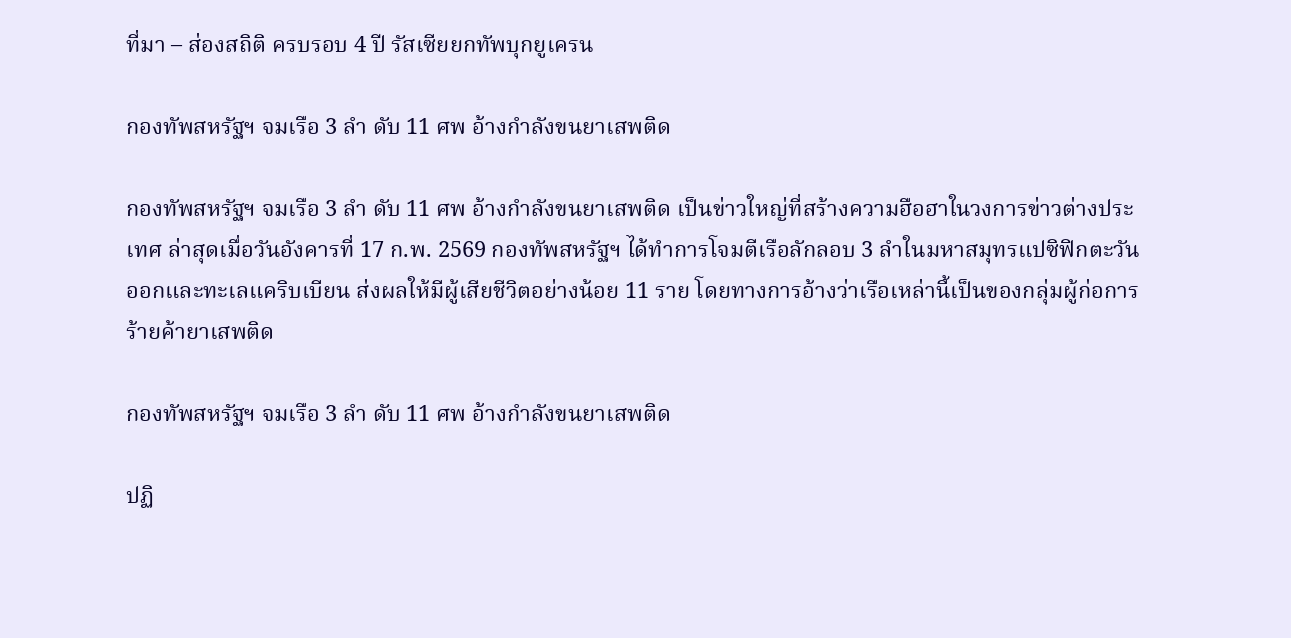ที่มา – ส่องสถิติ ครบรอบ 4 ปี รัสเซียยกทัพบุกยูเครน

กองทัพสหรัฐฯ จมเรือ 3 ลำ ดับ 11 ศพ อ้างกำลังขนยาเสพติด

กองทัพสหรัฐฯ จมเรือ 3 ลำ ดับ 11 ศพ อ้างกำลังขนยาเสพติด เป็นข่าวใหญ่ที่สร้างความฮือฮาในวงการข่าวต่างประเทศ ล่าสุดเมื่อวันอังคารที่ 17 ก.พ. 2569 กองทัพสหรัฐฯ ได้ทำการโจมตีเรือลักลอบ 3 ลำในมหาสมุทรแปซิฟิกตะวันออกและทะเลแคริบเบียน ส่งผลให้มีผู้เสียชีวิตอย่างน้อย 11 ราย โดยทางการอ้างว่าเรือเหล่านี้เป็นของกลุ่มผู้ก่อการร้ายค้ายาเสพติด

กองทัพสหรัฐฯ จมเรือ 3 ลำ ดับ 11 ศพ อ้างกำลังขนยาเสพติด

ปฏิ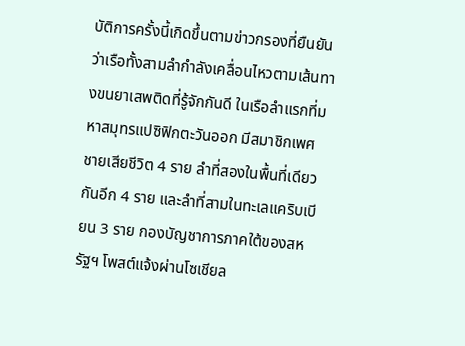บัติการครั้งนี้เกิดขึ้นตามข่าวกรองที่ยืนยันว่าเรือทั้งสามลำกำลังเคลื่อนไหวตามเส้นทางขนยาเสพติดที่รู้จักกันดี ในเรือลำแรกที่มหาสมุทรแปซิฟิกตะวันออก มีสมาชิกเพศชายเสียชีวิต 4 ราย ลำที่สองในพื้นที่เดียวกันอีก 4 ราย และลำที่สามในทะเลแคริบเบียน 3 ราย กองบัญชาการภาคใต้ของสหรัฐฯ โพสต์แจ้งผ่านโซเชียล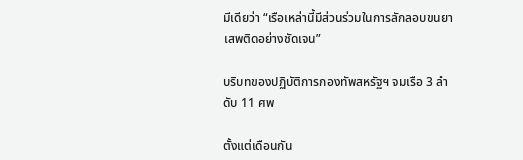มีเดียว่า “เรือเหล่านี้มีส่วนร่วมในการลักลอบขนยาเสพติดอย่างชัดเจน”

บริบทของปฏิบัติการกองทัพสหรัฐฯ จมเรือ 3 ลำ ดับ 11 ศพ

ตั้งแต่เดือนกัน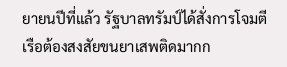ยายนปีที่แล้ว รัฐบาลทรัมป์ได้สั่งการโจมตีเรือต้องสงสัยขนยาเสพติดมากก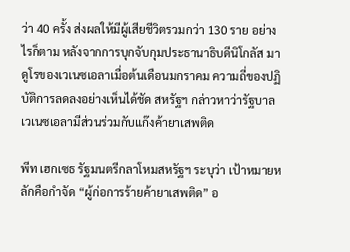ว่า 40 ครั้ง ส่งผลให้มีผู้เสียชีวิตรวมกว่า 130 ราย อย่างไรก็ตาม หลังจากการบุกจับกุมประธานาธิบดีนิโกลัส มาดูโรของเวเนซเอลาเมื่อต้นเดือนมกราคม ความถี่ของปฏิบัติการลดลงอย่างเห็นได้ชัด สหรัฐฯ กล่าวหาว่ารัฐบาลเวเนซเอลามีส่วนร่วมกับแก๊งค้ายาเสพติด

พีท เฮกเซธ รัฐมนตรีกลาโหมสหรัฐฯ ระบุว่า เป้าหมายหลักคือกำจัด “ผู้ก่อการร้ายค้ายาเสพติด” อ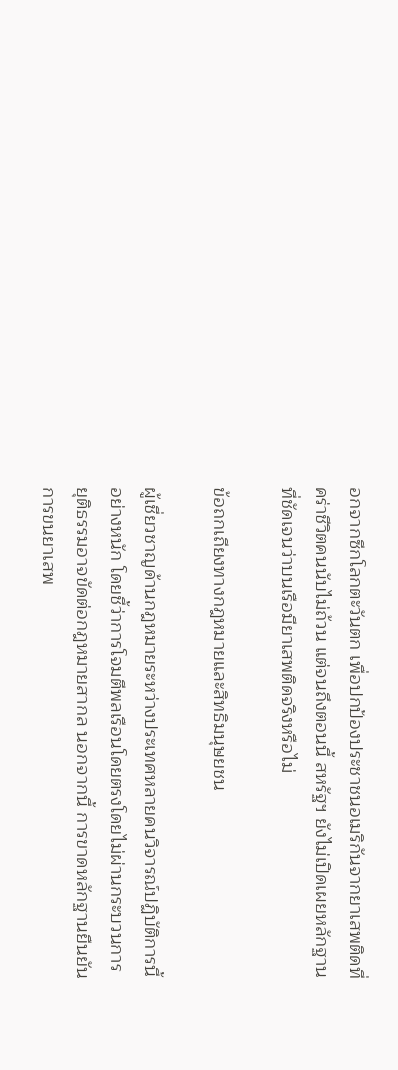อกจากซีกโลกตะวันตก เพื่อปกป้องประชาชนอเมริกันจากยาเสพติดที่คร่าชีวิตคนนับไม่ถ้วน แต่จนถึงตอนนี้ สหรัฐฯ ยังไม่เปิดเผยหลักฐานที่ชัดเจนว่าบนเรือมียาเสพติดจริงหรือไม่

ข้อถกเถียงทางกฎหมายและสิทธิมนุษยชน

ผู้เชี่ยวชาญด้านกฎหมายระหว่างประเทศหลายคนวิจารณ์ปฏิบัติการนี้อย่างหนัก โดยชี้ว่าการโจมตีพลเรือนโดยตรงโดยไม่ผ่านกระบวนการยุติธรรมอาจขัดต่อกฎหมายสากล นอกจากนี้ การขาดหลักฐานยืนยันการขนยาเสพ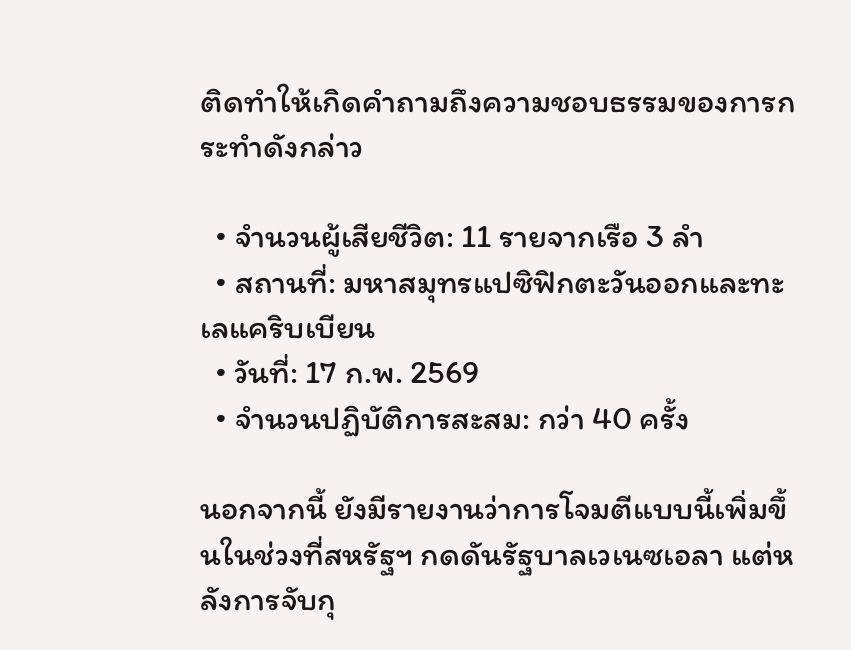ติดทำให้เกิดคำถามถึงความชอบธรรมของการกระทำดังกล่าว

  • จำนวนผู้เสียชีวิต: 11 รายจากเรือ 3 ลำ
  • สถานที่: มหาสมุทรแปซิฟิกตะวันออกและทะเลแคริบเบียน
  • วันที่: 17 ก.พ. 2569
  • จำนวนปฏิบัติการสะสม: กว่า 40 ครั้ง

นอกจากนี้ ยังมีรายงานว่าการโจมตีแบบนี้เพิ่มขึ้นในช่วงที่สหรัฐฯ กดดันรัฐบาลเวเนซเอลา แต่หลังการจับกุ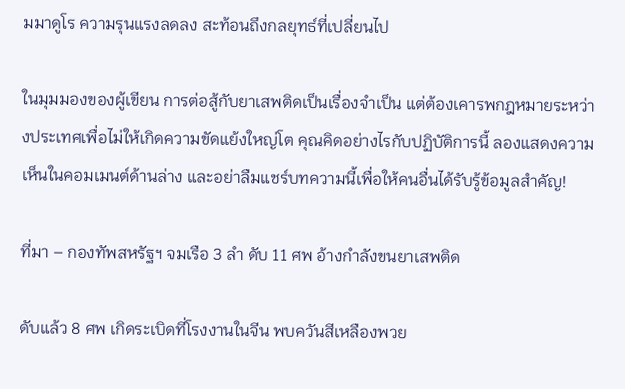มมาดูโร ความรุนแรงลดลง สะท้อนถึงกลยุทธ์ที่เปลี่ยนไป

ในมุมมองของผู้เขียน การต่อสู้กับยาเสพติดเป็นเรื่องจำเป็น แต่ต้องเคารพกฎหมายระหว่างประเทศเพื่อไม่ให้เกิดความขัดแย้งใหญ่โต คุณคิดอย่างไรกับปฏิบัติการนี้ ลองแสดงความเห็นในคอมเมนต์ด้านล่าง และอย่าลืมแชร์บทความนี้เพื่อให้คนอื่นได้รับรู้ข้อมูลสำคัญ!

ที่มา – กองทัพสหรัฐฯ จมเรือ 3 ลำ ดับ 11 ศพ อ้างกำลังขนยาเสพติด

ดับแล้ว 8 ศพ เกิดระเบิดที่โรงงานในจีน พบควันสีเหลืองพวย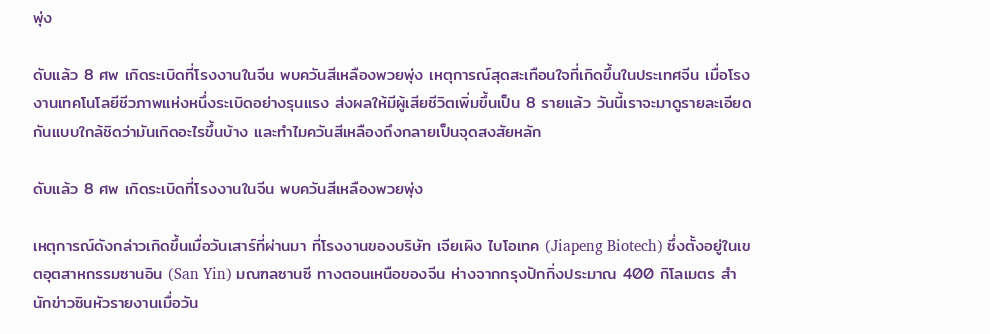พุ่ง

ดับแล้ว 8 ศพ เกิดระเบิดที่โรงงานในจีน พบควันสีเหลืองพวยพุ่ง เหตุการณ์สุดสะเทือนใจที่เกิดขึ้นในประเทศจีน เมื่อโรงงานเทคโนโลยีชีวภาพแห่งหนึ่งระเบิดอย่างรุนแรง ส่งผลให้มีผู้เสียชีวิตเพิ่มขึ้นเป็น 8 รายแล้ว วันนี้เราจะมาดูรายละเอียดกันแบบใกล้ชิดว่ามันเกิดอะไรขึ้นบ้าง และทำไมควันสีเหลืองถึงกลายเป็นจุดสงสัยหลัก

ดับแล้ว 8 ศพ เกิดระเบิดที่โรงงานในจีน พบควันสีเหลืองพวยพุ่ง

เหตุการณ์ดังกล่าวเกิดขึ้นเมื่อวันเสาร์ที่ผ่านมา ที่โรงงานของบริษัท เจียเผิง ไบโอเทค (Jiapeng Biotech) ซึ่งตั้งอยู่ในเขตอุตสาหกรรมซานอิน (San Yin) มณฑลซานซี ทางตอนเหนือของจีน ห่างจากกรุงปักกิ่งประมาณ 400 กิโลเมตร สำนักข่าวซินหัวรายงานเมื่อวัน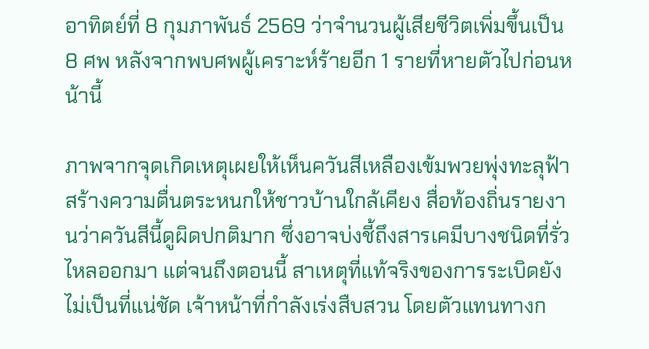อาทิตย์ที่ 8 กุมภาพันธ์ 2569 ว่าจำนวนผู้เสียชีวิตเพิ่มขึ้นเป็น 8 ศพ หลังจากพบศพผู้เคราะห์ร้ายอีก 1 รายที่หายตัวไปก่อนหน้านี้

ภาพจากจุดเกิดเหตุเผยให้เห็นควันสีเหลืองเข้มพวยพุ่งทะลุฟ้า สร้างความตื่นตระหนกให้ชาวบ้านใกล้เคียง สื่อท้องถิ่นรายงานว่าควันสีนี้ดูผิดปกติมาก ซึ่งอาจบ่งชี้ถึงสารเคมีบางชนิดที่รั่วไหลออกมา แต่จนถึงตอนนี้ สาเหตุที่แท้จริงของการระเบิดยังไม่เป็นที่แน่ชัด เจ้าหน้าที่กำลังเร่งสืบสวน โดยตัวแทนทางก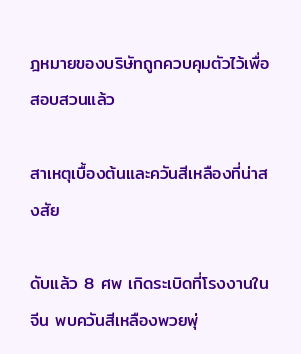ฎหมายของบริษัทถูกควบคุมตัวไว้เพื่อสอบสวนแล้ว

สาเหตุเบื้องต้นและควันสีเหลืองที่น่าสงสัย

ดับแล้ว 8 ศพ เกิดระเบิดที่โรงงานในจีน พบควันสีเหลืองพวยพุ่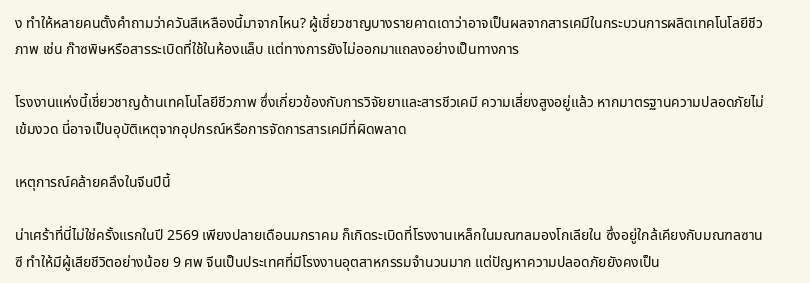ง ทำให้หลายคนตั้งคำถามว่าควันสีเหลืองนี้มาจากไหน? ผู้เชี่ยวชาญบางรายคาดเดาว่าอาจเป็นผลจากสารเคมีในกระบวนการผลิตเทคโนโลยีชีวภาพ เช่น ก๊าซพิษหรือสารระเบิดที่ใช้ในห้องแล็บ แต่ทางการยังไม่ออกมาแถลงอย่างเป็นทางการ

โรงงานแห่งนี้เชี่ยวชาญด้านเทคโนโลยีชีวภาพ ซึ่งเกี่ยวข้องกับการวิจัยยาและสารชีวเคมี ความเสี่ยงสูงอยู่แล้ว หากมาตรฐานความปลอดภัยไม่เข้มงวด นี่อาจเป็นอุบัติเหตุจากอุปกรณ์หรือการจัดการสารเคมีที่ผิดพลาด

เหตุการณ์คล้ายคลึงในจีนปีนี้

น่าเศร้าที่นี่ไม่ใช่ครั้งแรกในปี 2569 เพียงปลายเดือนมกราคม ก็เกิดระเบิดที่โรงงานเหล็กในมณฑลมองโกเลียใน ซึ่งอยู่ใกล้เคียงกับมณฑลซานซี ทำให้มีผู้เสียชีวิตอย่างน้อย 9 ศพ จีนเป็นประเทศที่มีโรงงานอุตสาหกรรมจำนวนมาก แต่ปัญหาความปลอดภัยยังคงเป็น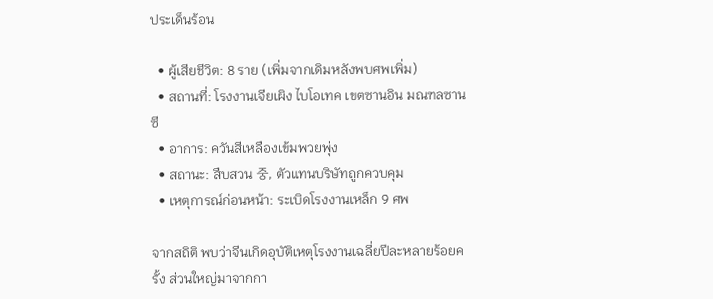ประเด็นร้อน

  • ผู้เสียชีวิต: 8 ราย (เพิ่มจากเดิมหลังพบศพเพิ่ม)
  • สถานที่: โรงงานเจียเผิง ไบโอเทค เขตซานอิน มณฑลซานซี
  • อาการ: ควันสีเหลืองเข้มพวยพุ่ง
  • สถานะ: สืบสวน 중, ตัวแทนบริษัทถูกควบคุม
  • เหตุการณ์ก่อนหน้า: ระเบิดโรงงานเหล็ก 9 ศพ

จากสถิติ พบว่าจีนเกิดอุบัติเหตุโรงงานเฉลี่ยปีละหลายร้อยครั้ง ส่วนใหญ่มาจากกา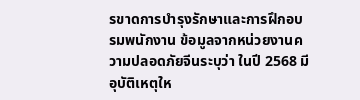รขาดการบำรุงรักษาและการฝึกอบรมพนักงาน ข้อมูลจากหน่วยงานความปลอดภัยจีนระบุว่า ในปี 2568 มีอุบัติเหตุให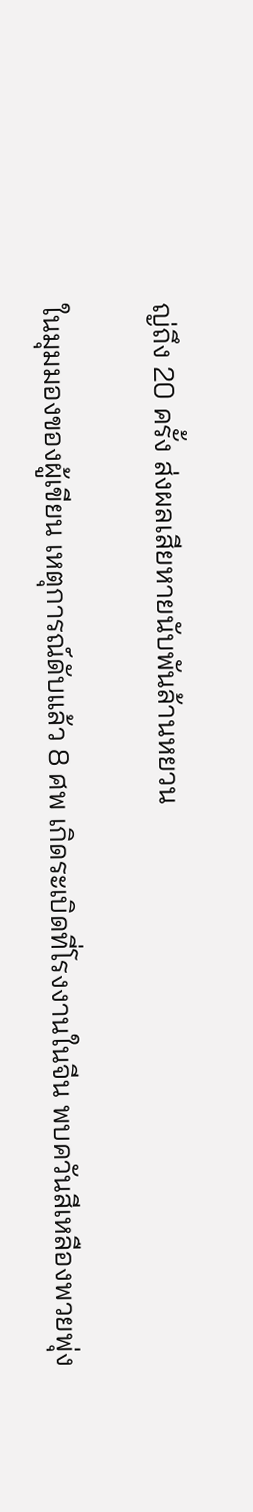ญ่ถึง 20 ครั้ง ส่งผลเสียหายนับพันล้านหยวน

ในมุมมองของผู้เขียน เหตุการณ์ดับแล้ว 8 ศพ เกิดระเบิดที่โรงงานในจีน พบควันสีเหลืองพวยพุ่ง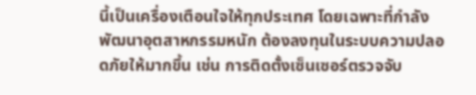นี้เป็นเครื่องเตือนใจให้ทุกประเทศ โดยเฉพาะที่กำลังพัฒนาอุตสาหกรรมหนัก ต้องลงทุนในระบบความปลอดภัยให้มากขึ้น เช่น การติดตั้งเซ็นเซอร์ตรวจจับ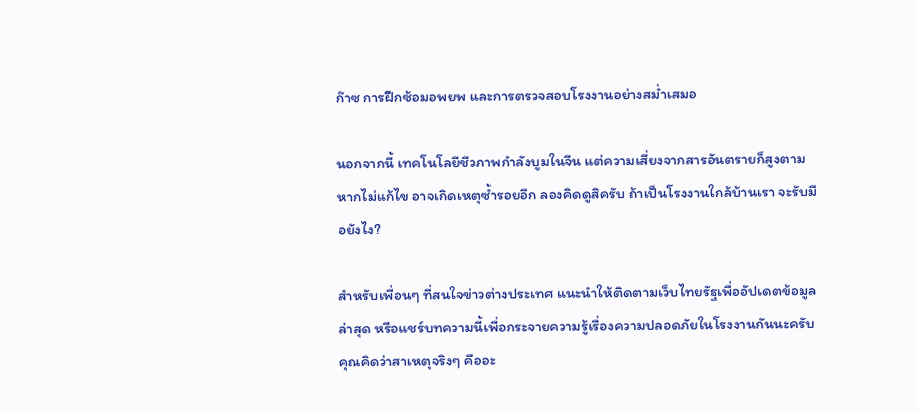ก๊าซ การฝึกซ้อมอพยพ และการตรวจสอบโรงงานอย่างสม่ำเสมอ

นอกจากนี้ เทคโนโลยีชีวภาพกำลังบูมในจีน แต่ความเสี่ยงจากสารอันตรายก็สูงตาม หากไม่แก้ไข อาจเกิดเหตุซ้ำรอยอีก ลองคิดดูสิครับ ถ้าเป็นโรงงานใกล้บ้านเรา จะรับมือยังไง?

สำหรับเพื่อนๆ ที่สนใจข่าวต่างประเทศ แนะนำให้ติดตามเว็บไทยรัฐเพื่ออัปเดตข้อมูลล่าสุด หรือแชร์บทความนี้เพื่อกระจายความรู้เรื่องความปลอดภัยในโรงงานกันนะครับ คุณคิดว่าสาเหตุจริงๆ คืออะ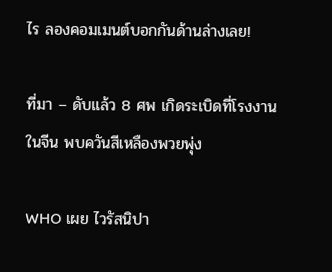ไร ลองคอมเมนต์บอกกันด้านล่างเลย!

ที่มา – ดับแล้ว 8 ศพ เกิดระเบิดที่โรงงานในจีน พบควันสีเหลืองพวยพุ่ง

WHO เผย ไวรัสนิปา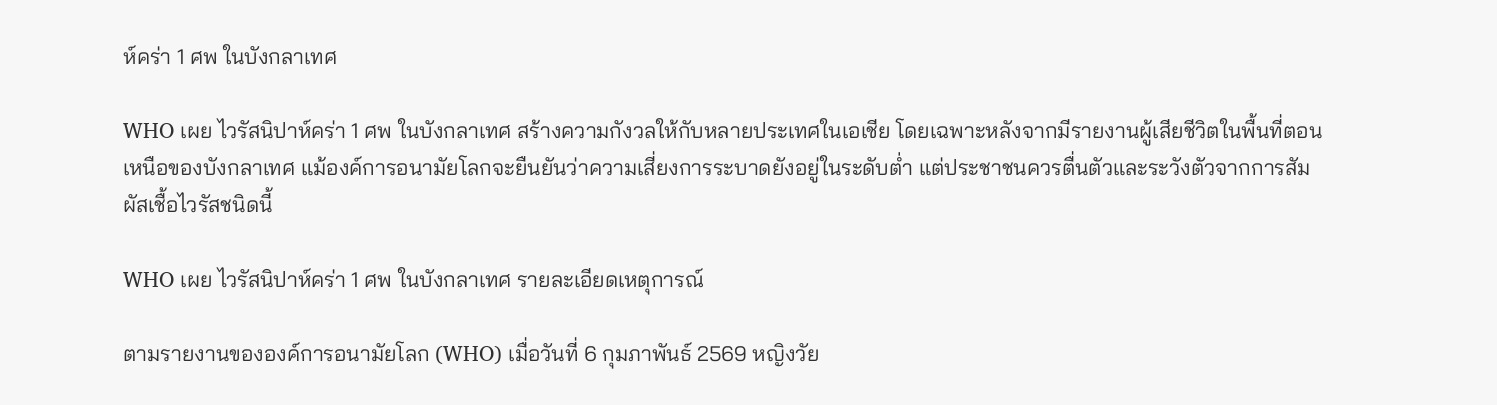ห์คร่า 1 ศพ ในบังกลาเทศ

WHO เผย ไวรัสนิปาห์คร่า 1 ศพ ในบังกลาเทศ สร้างความกังวลให้กับหลายประเทศในเอเชีย โดยเฉพาะหลังจากมีรายงานผู้เสียชีวิตในพื้นที่ตอนเหนือของบังกลาเทศ แม้องค์การอนามัยโลกจะยืนยันว่าความเสี่ยงการระบาดยังอยู่ในระดับต่ำ แต่ประชาชนควรตื่นตัวและระวังตัวจากการสัมผัสเชื้อไวรัสชนิดนี้

WHO เผย ไวรัสนิปาห์คร่า 1 ศพ ในบังกลาเทศ รายละเอียดเหตุการณ์

ตามรายงานขององค์การอนามัยโลก (WHO) เมื่อวันที่ 6 กุมภาพันธ์ 2569 หญิงวัย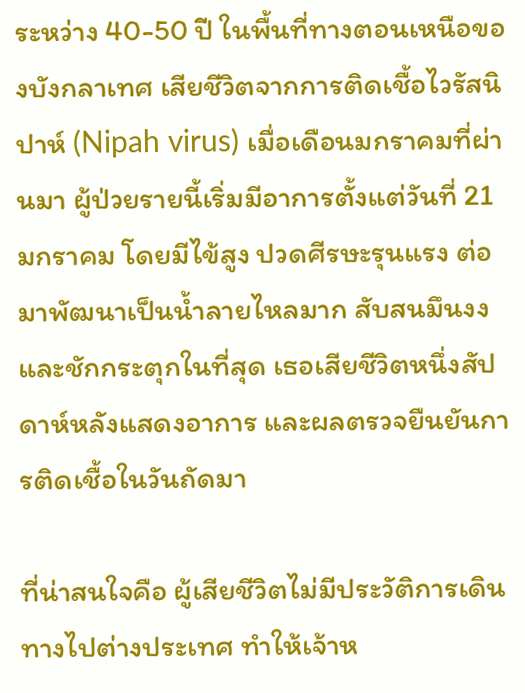ระหว่าง 40-50 ปี ในพื้นที่ทางตอนเหนือของบังกลาเทศ เสียชีวิตจากการติดเชื้อไวรัสนิปาห์ (Nipah virus) เมื่อเดือนมกราคมที่ผ่านมา ผู้ป่วยรายนี้เริ่มมีอาการตั้งแต่วันที่ 21 มกราคม โดยมีไข้สูง ปวดศีรษะรุนแรง ต่อมาพัฒนาเป็นน้ำลายไหลมาก สับสนมึนงง และชักกระตุกในที่สุด เธอเสียชีวิตหนึ่งสัปดาห์หลังแสดงอาการ และผลตรวจยืนยันการติดเชื้อในวันถัดมา

ที่น่าสนใจคือ ผู้เสียชีวิตไม่มีประวัติการเดินทางไปต่างประเทศ ทำให้เจ้าห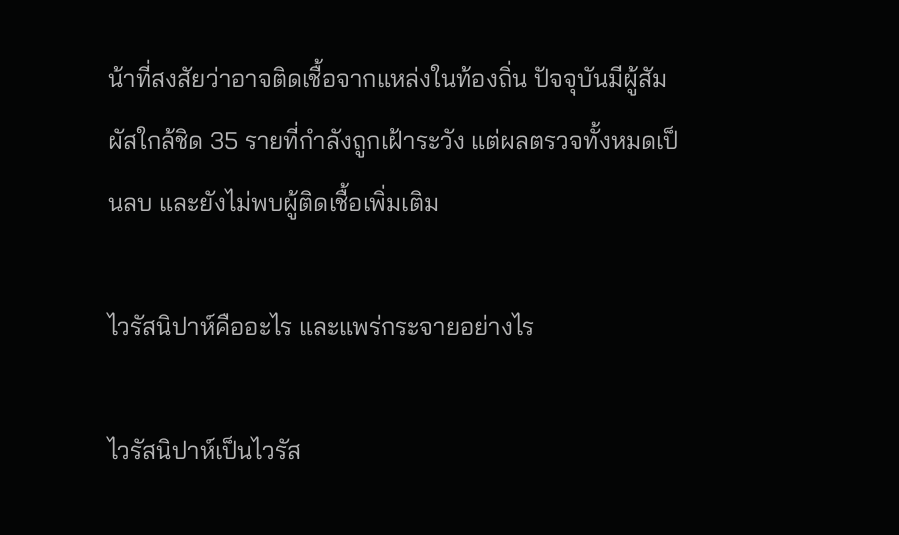น้าที่สงสัยว่าอาจติดเชื้อจากแหล่งในท้องถิ่น ปัจจุบันมีผู้สัมผัสใกล้ชิด 35 รายที่กำลังถูกเฝ้าระวัง แต่ผลตรวจทั้งหมดเป็นลบ และยังไม่พบผู้ติดเชื้อเพิ่มเติม

ไวรัสนิปาห์คืออะไร และแพร่กระจายอย่างไร

ไวรัสนิปาห์เป็นไวรัส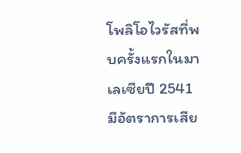โพลิโอไวรัสที่พบครั้งแรกในมาเลเซียปี 2541 มีอัตราการเสีย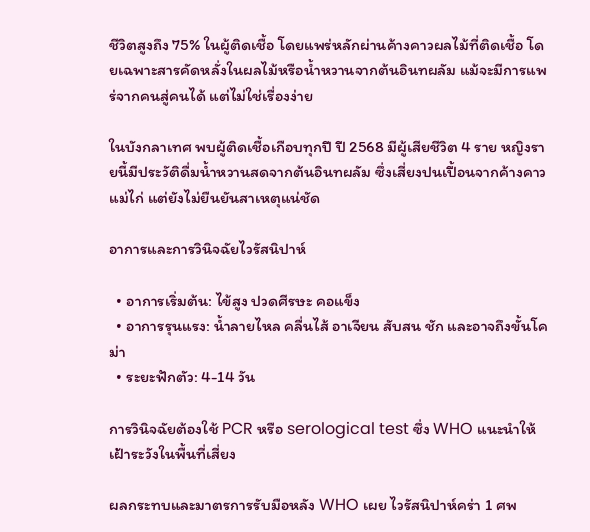ชีวิตสูงถึง 75% ในผู้ติดเชื้อ โดยแพร่หลักผ่านค้างคาวผลไม้ที่ติดเชื้อ โดยเฉพาะสารคัดหลั่งในผลไม้หรือน้ำหวานจากต้นอินทผลัม แม้จะมีการแพร่จากคนสู่คนได้ แต่ไม่ใช่เรื่องง่าย

ในบังกลาเทศ พบผู้ติดเชื้อเกือบทุกปี ปี 2568 มีผู้เสียชีวิต 4 ราย หญิงรายนี้มีประวัติดื่มน้ำหวานสดจากต้นอินทผลัม ซึ่งเสี่ยงปนเปื้อนจากค้างคาวแม่ไก่ แต่ยังไม่ยืนยันสาเหตุแน่ชัด

อาการและการวินิจฉัยไวรัสนิปาห์

  • อาการเริ่มต้น: ไข้สูง ปวดศีรษะ คอแข็ง
  • อาการรุนแรง: น้ำลายไหล คลื่นไส้ อาเจียน สับสน ชัก และอาจถึงขั้นโคม่า
  • ระยะฟักตัว: 4-14 วัน

การวินิจฉัยต้องใช้ PCR หรือ serological test ซึ่ง WHO แนะนำให้เฝ้าระวังในพื้นที่เสี่ยง

ผลกระทบและมาตรการรับมือหลัง WHO เผย ไวรัสนิปาห์คร่า 1 ศพ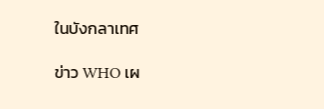ในบังกลาเทศ

ข่าว WHO เผ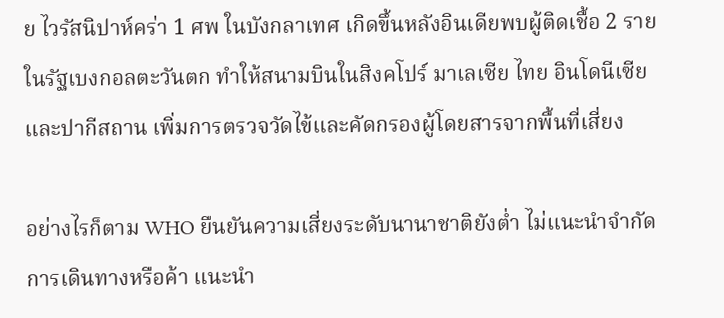ย ไวรัสนิปาห์คร่า 1 ศพ ในบังกลาเทศ เกิดขึ้นหลังอินเดียพบผู้ติดเชื้อ 2 รายในรัฐเบงกอลตะวันตก ทำให้สนามบินในสิงคโปร์ มาเลเซีย ไทย อินโดนีเซีย และปากีสถาน เพิ่มการตรวจวัดไข้และคัดกรองผู้โดยสารจากพื้นที่เสี่ยง

อย่างไรก็ตาม WHO ยืนยันความเสี่ยงระดับนานาชาติยังต่ำ ไม่แนะนำจำกัดการเดินทางหรือค้า แนะนำ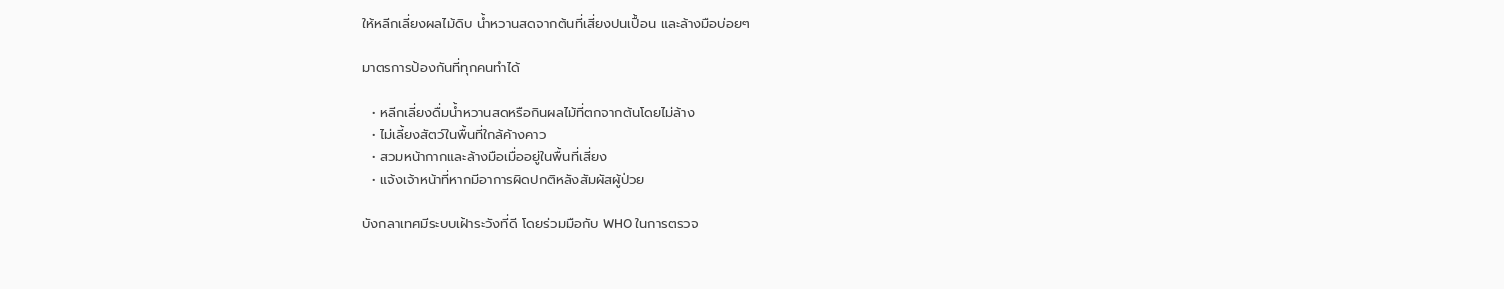ให้หลีกเลี่ยงผลไม้ดิบ น้ำหวานสดจากต้นที่เสี่ยงปนเปื้อน และล้างมือบ่อยๆ

มาตรการป้องกันที่ทุกคนทำได้

  • หลีกเลี่ยงดื่มน้ำหวานสดหรือกินผลไม้ที่ตกจากต้นโดยไม่ล้าง
  • ไม่เลี้ยงสัตว์ในพื้นที่ใกล้ค้างคาว
  • สวมหน้ากากและล้างมือเมื่ออยู่ในพื้นที่เสี่ยง
  • แจ้งเจ้าหน้าที่หากมีอาการผิดปกติหลังสัมผัสผู้ป่วย

บังกลาเทศมีระบบเฝ้าระวังที่ดี โดยร่วมมือกับ WHO ในการตรวจ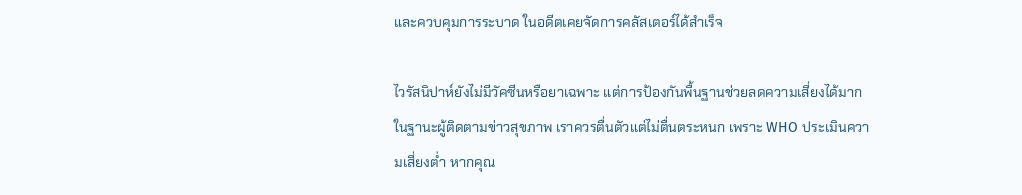และควบคุมการระบาด ในอดีตเคยจัดการคลัสเตอร์ได้สำเร็จ

ไวรัสนิปาห์ยังไม่มีวัคซีนหรือยาเฉพาะ แต่การป้องกันพื้นฐานช่วยลดความเสี่ยงได้มาก ในฐานะผู้ติดตามข่าวสุขภาพ เราควรตื่นตัวแต่ไม่ตื่นตระหนก เพราะ WHO ประเมินความเสี่ยงต่ำ หากคุณ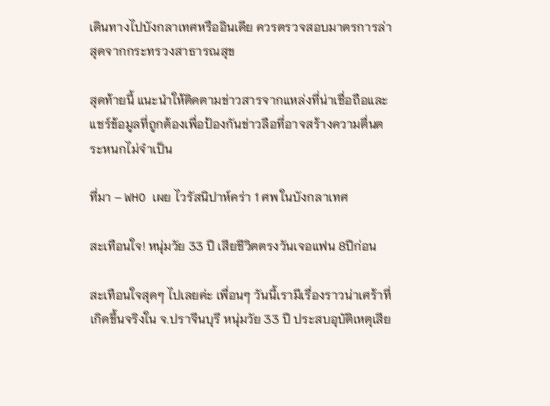เดินทางไปบังกลาเทศหรืออินเดีย ควรตรวจสอบมาตรการล่าสุดจากกระทรวงสาธารณสุข

สุดท้ายนี้ แนะนำให้ติดตามข่าวสารจากแหล่งที่น่าเชื่อถือและแชร์ข้อมูลที่ถูกต้องเพื่อป้องกันข่าวลือที่อาจสร้างความตื่นตระหนกไม่จำเป็น

ที่มา – WHO เผย ไวรัสนิปาห์คร่า 1 ศพ ในบังกลาเทศ

สะเทือนใจ! หนุ่มวัย 33 ปี เสียชีวิตตรงวันเจอแฟน 8ปีก่อน

สะเทือนใจสุดๆ ไปเลยค่ะ เพื่อนๆ วันนี้เรามีเรื่องราวน่าเศร้าที่เกิดขึ้นจริงใน จ.ปราจีนบุรี หนุ่มวัย 33 ปี ประสบอุบัติเหตุเสีย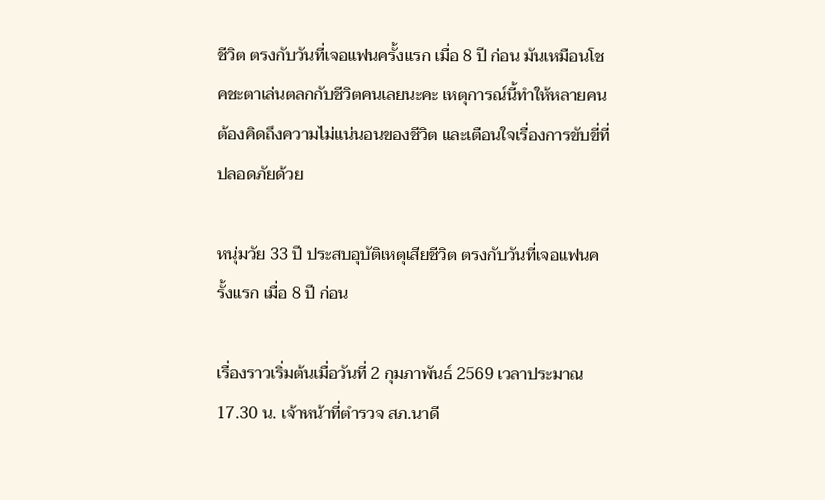ชีวิต ตรงกับวันที่เจอแฟนครั้งแรก เมื่อ 8 ปี ก่อน มันเหมือนโชคชะตาเล่นตลกกับชีวิตคนเลยนะคะ เหตุการณ์นี้ทำให้หลายคนต้องคิดถึงความไม่แน่นอนของชีวิต และเตือนใจเรื่องการขับขี่ที่ปลอดภัยด้วย

หนุ่มวัย 33 ปี ประสบอุบัติเหตุเสียชีวิต ตรงกับวันที่เจอแฟนครั้งแรก เมื่อ 8 ปี ก่อน

เรื่องราวเริ่มต้นเมื่อวันที่ 2 กุมภาพันธ์ 2569 เวลาประมาณ 17.30 น. เจ้าหน้าที่ตำรวจ สภ.นาดี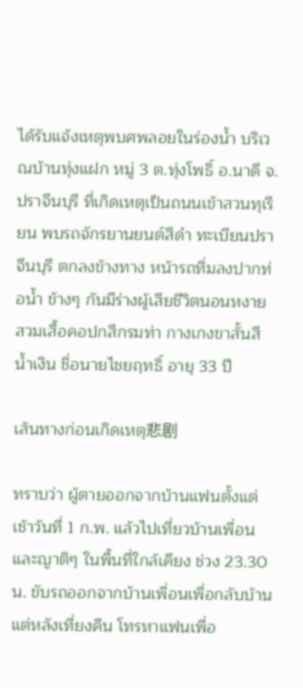ได้รับแจ้งเหตุพบศพลอยในร่องน้ำ บริเวณบ้านทุ่งแฝก หมู่ 3 ต.ทุ่งโพธิ์ อ.นาดี จ.ปราจีนบุรี ที่เกิดเหตุเป็นถนนเข้าสวนทุเรียน พบรถจักรยานยนต์สีดำ ทะเบียนปราจีนบุรี ตกลงข้างทาง หน้ารถทิ่มลงปากท่อน้ำ ข้างๆ กันมีร่างผู้เสียชีวิตนอนหงาย สวมเสื้อคอปกสีกรมท่า กางเกงขาสั้นสีน้ำเงิน ชื่อนายไชยฤทธิ์ อายุ 33 ปี

เส้นทางก่อนเกิดเหตุ悲剧

ทราบว่า ผู้ตายออกจากบ้านแฟนตั้งแต่เช้าวันที่ 1 ก.พ. แล้วไปเที่ยวบ้านเพื่อนและญาติๆ ในพื้นที่ใกล้เคียง ช่วง 23.30 น. ขับรถออกจากบ้านเพื่อนเพื่อกลับบ้าน แต่หลังเที่ยงคืน โทรหาแฟนเพื่อ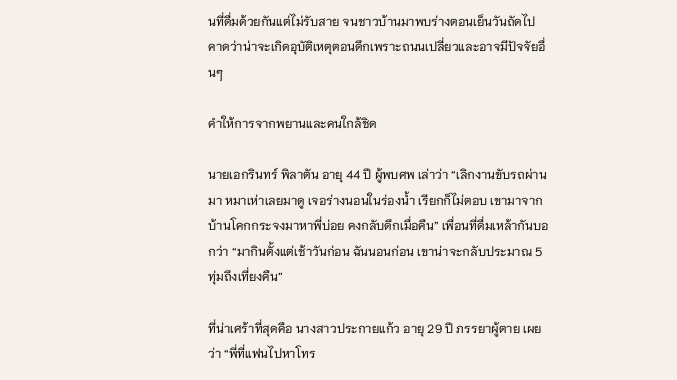นที่ดื่มด้วยกันแต่ไม่รับสาย จนชาวบ้านมาพบร่างตอนเย็นวันถัดไป คาดว่าน่าจะเกิดอุบัติเหตุตอนดึกเพราะถนนเปลี่ยวและอาจมีปัจจัยอื่นๆ

คำให้การจากพยานและคนใกล้ชิด

นายเอกรินทร์ พิลาตัน อายุ 44 ปี ผู้พบศพ เล่าว่า “เลิกงานขับรถผ่านมา หมาเห่าเลยมาดู เจอร่างนอนในร่องน้ำ เรียกก็ไม่ตอบ เขามาจากบ้านโคกกระจงมาหาพี่บ่อย คงกลับดึกเมื่อคืน” เพื่อนที่ดื่มเหล้ากันบอกว่า “มากินตั้งแต่เช้าวันก่อน ฉันนอนก่อน เขาน่าจะกลับประมาณ 5 ทุ่มถึงเที่ยงคืน”

ที่น่าเศร้าที่สุดคือ นางสาวประกายแก้ว อายุ 29 ปี ภรรยาผู้ตาย เผยว่า “พี่ที่แฟนไปหาโทร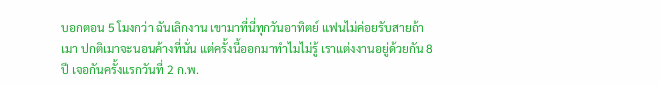บอกตอน 5 โมงกว่า ฉันเลิกงาน เขามาที่นี่ทุกวันอาทิตย์ แฟนไม่ค่อยรับสายถ้าเมา ปกติเมาจะนอนค้างที่นั่น แต่ครั้งนี้ออกมาทำไมไม่รู้ เราแต่งงานอยู่ด้วยกัน 8 ปี เจอกันครั้งแรกวันที่ 2 ก.พ.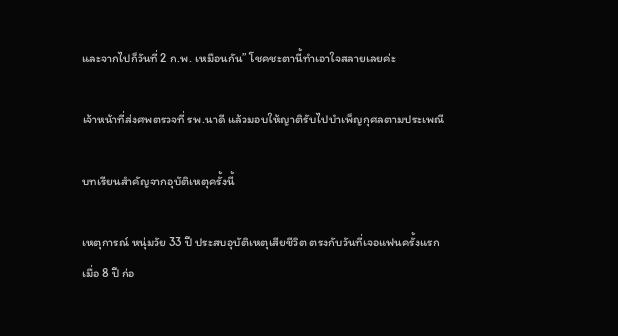และจากไปก็วันที่ 2 ก.พ. เหมือนกัน” โชคชะตานี้ทำเอาใจสลายเลยค่ะ

เจ้าหน้าที่ส่งศพตรวจที่ รพ.นาดี แล้วมอบให้ญาติรับไปบำเพ็ญกุศลตามประเพณี

บทเรียนสำคัญจากอุบัติเหตุครั้งนี้

เหตุการณ์ หนุ่มวัย 33 ปี ประสบอุบัติเหตุเสียชีวิต ตรงกับวันที่เจอแฟนครั้งแรก เมื่อ 8 ปี ก่อ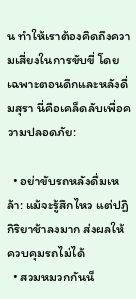น ทำให้เราต้องคิดถึงความเสี่ยงในการขับขี่ โดยเฉพาะตอนดึกและหลังดื่มสุรา นี่คือเคล็ดลับเพื่อความปลอดภัย:

  • อย่าขับรถหลังดื่มเหล้า: แม้จะรู้สึกไหว แต่ปฏิกิริยาช้าลงมาก ส่งผลให้ควบคุมรถไม่ได้
  • สวมหมวกกันน็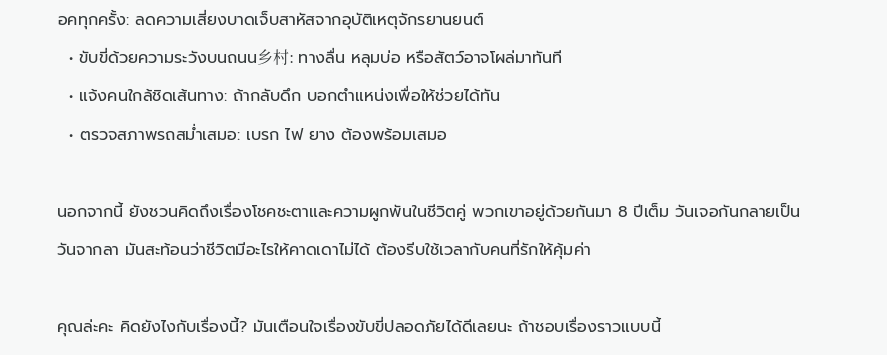อคทุกครั้ง: ลดความเสี่ยงบาดเจ็บสาหัสจากอุบัติเหตุจักรยานยนต์
  • ขับขี่ด้วยความระวังบนถนน乡村: ทางลื่น หลุมบ่อ หรือสัตว์อาจโผล่มาทันที
  • แจ้งคนใกล้ชิดเส้นทาง: ถ้ากลับดึก บอกตำแหน่งเพื่อให้ช่วยได้ทัน
  • ตรวจสภาพรถสม่ำเสมอ: เบรก ไฟ ยาง ต้องพร้อมเสมอ

นอกจากนี้ ยังชวนคิดถึงเรื่องโชคชะตาและความผูกพันในชีวิตคู่ พวกเขาอยู่ด้วยกันมา 8 ปีเต็ม วันเจอกันกลายเป็นวันจากลา มันสะท้อนว่าชีวิตมีอะไรให้คาดเดาไม่ได้ ต้องรีบใช้เวลากับคนที่รักให้คุ้มค่า

คุณล่ะคะ คิดยังไงกับเรื่องนี้? มันเตือนใจเรื่องขับขี่ปลอดภัยได้ดีเลยนะ ถ้าชอบเรื่องราวแบบนี้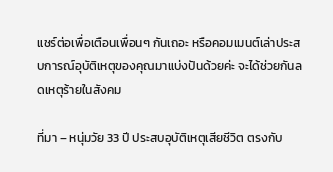แชร์ต่อเพื่อเตือนเพื่อนๆ กันเถอะ หรือคอมเมนต์เล่าประสบการณ์อุบัติเหตุของคุณมาแบ่งปันด้วยค่ะ จะได้ช่วยกันลดเหตุร้ายในสังคม

ที่มา – หนุ่มวัย 33 ปี ประสบอุบัติเหตุเสียชีวิต ตรงกับ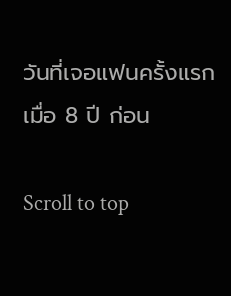วันที่เจอแฟนครั้งแรก เมื่อ 8 ปี ก่อน

Scroll to top